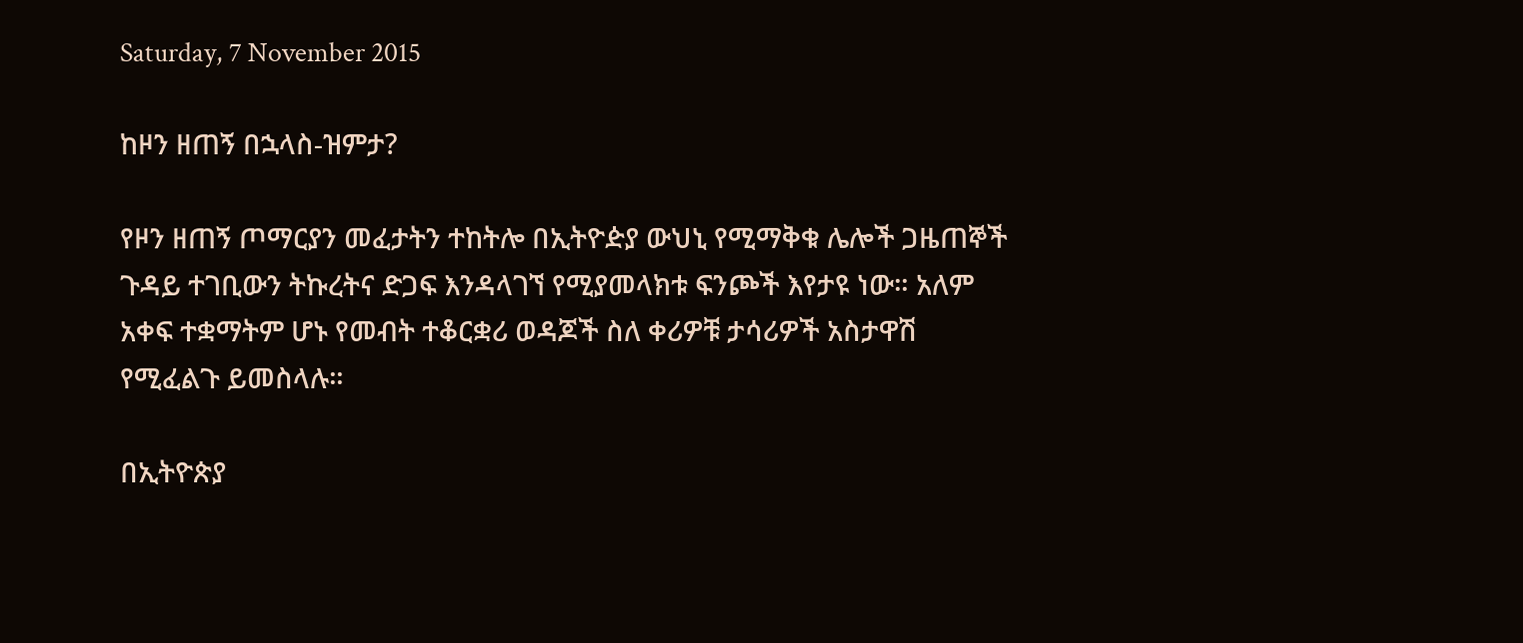Saturday, 7 November 2015

ከዞን ዘጠኝ በኋላስ-ዝምታ?

የዞን ዘጠኝ ጦማርያን መፈታትን ተከትሎ በኢትዮዽያ ውህኒ የሚማቅቁ ሌሎች ጋዜጠኞች ጉዳይ ተገቢውን ትኩረትና ድጋፍ እንዳላገኘ የሚያመላክቱ ፍንጮች እየታዩ ነው። አለም አቀፍ ተቋማትም ሆኑ የመብት ተቆርቋሪ ወዳጆች ስለ ቀሪዎቹ ታሳሪዎች አስታዋሽ የሚፈልጉ ይመስላሉ።

በኢትዮጵያ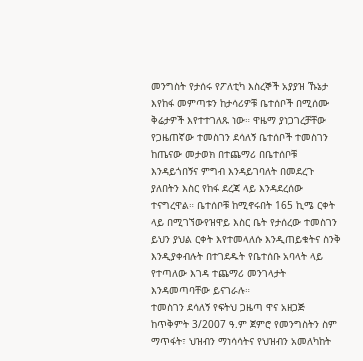መንግስት የታሰሩ የፖለቲካ እስረኞች አያያዝ ኹኔታ እየከፋ መምጣቱን ከታሳሪዎቹ ቤተሰቦች በሚሰሙ ቅሬታዎች እየተተገለጹ ነው። ዋዜማ ያነጋገረቻቸው የጋዜጠኛው ተመስገን ደሳለኝ ቤተሰቦች ተመስገን ከጤናው መታወክ በተጨማሪ በቤተሰቦቹ እንዳይጎበኝና ምግብ እንዳይገባለት በመደረጉ ያለበትን እስር የከፋ ደረጃ ላይ እንዳደረሰው ተናግረዋል። ቤተሰቦቹ ከሚኖሩበት 165 ኪሜ ርቀት ላይ በሚገኘውየዝዋይ እስር ቤት የታሰረው ተመስገን ይህን ያህል ርቀት እየተመላለሱ እንዲጠይቁትና ስንቅ እንዲያቀብሉት በተገደዱት የቤተሰቡ አባላት ላይ የተጣለው እገዳ ተጨማሪ መንገላታት እንዳመጣባቸው ይናገራሉ።
ተመስገን ደሳለኝ የፍትህ ጋዜጣ ዋና አዘጋጅ
ከጥቅምት 3/2007 ዓ.ም ጀምሮ የመንግስትን ስም ማጥፋት፣ ህዝብን ማነሳሳትና የህዝብን አመለካከት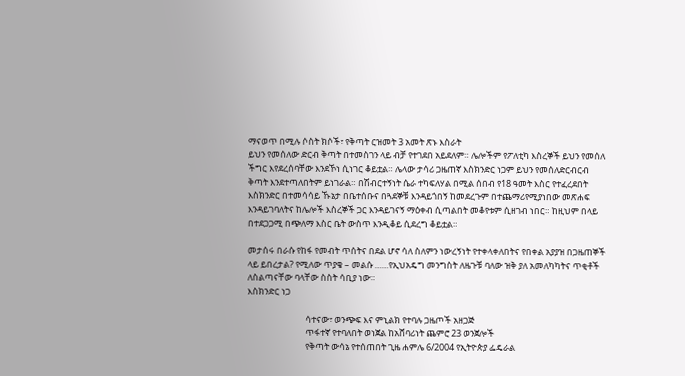ማናወጥ በሚሉ ሶስት ክሶች፣ የቅጣት ርዝመት 3 አመት ጽኑ እስራት
ይህን የመሰለው ድርብ ቅጣት በተመስገን ላይ ብቻ የተገደበ አይደለም። ሌሎችም የፖለቲካ እስረኞች ይህን የመሰለ ችግር እየደረሰባቸው እንደኾነ ሲነገር ቆይቷል። ሌላው ታሳሪ ጋዜጠኛ እስክንድር ነጋም ይህን የመሰለድርብርብ ቅጣት እንደተጣለበትም ይነገራል። በሽብርተኝነት ሴራ ተካፍለሃል በሚል ሰበብ የ18 ዓመት እስር የተፈረደበት እስክንድር በተመሳሳይ ኹኔታ በቤተሰቡና በጓደኞቹ እንዳይጎበኝ ከመደረጉም በተጨማሪየሚያነበው መጽሐፍ እንዳይገባለትና ከሌሎች እስረኞች ጋር እንዳይገናኝ ማዕቀብ ሲጣልበት መቆየቱም ሲዘገብ ነበር። ከዚህም በላይ በተደጋጋሚ በጭለማ እስር ቤት ውስጥ እንዲቆይ ሲደረግ ቆይቷል።

መታሰሩ በራሱ የከፋ የመብት ጥሰትና በደል ሆኖ ሳለ ስለምን ነውረኝነት የተቀላቀለበትና የበቀል አያያዝ በጋዜጠኞች ላይ ይበረታል? የሚለው ጥያቄ – መልሱ ……የኢህአዴግ መንግስት ለዜጉቹ ባለው ዝቅ ያለ አመለካካትና ጥቂቶች ለስልጣናቸው ባላቸው ስስት ሳቢያ ነው።
እስክንድር ነጋ

                             ሳተናው፣ ወንጭፍ እና ምኒልክ የተባሉ ጋዜጦች አዘጋጅ
                             ጥፋተኛ የተባለበት ወነጀል ከአሸባሪነት ጨምሮ 23 ወንጀሎች
                             የቅጣት ውሳኔ የተሰጠበት ጊዜ ሐምሌ 6/2004 የኢትዮጵያ ፌዴራል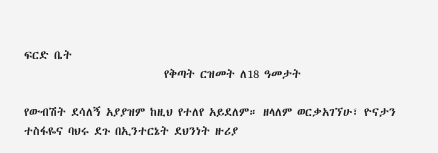ፍርድ ቤት
                            የቅጣት ርዝመት ለ18 ዓመታት

የውብሽት ደሳለኝ አያያዝም ከዚህ የተለየ አይደለም። ዘላለም ወርቃአገኘሁ፣ ዮናታን ተስፋዬና ባህሩ ደጉ በኢንተርኔት ደህንነት ዙሪያ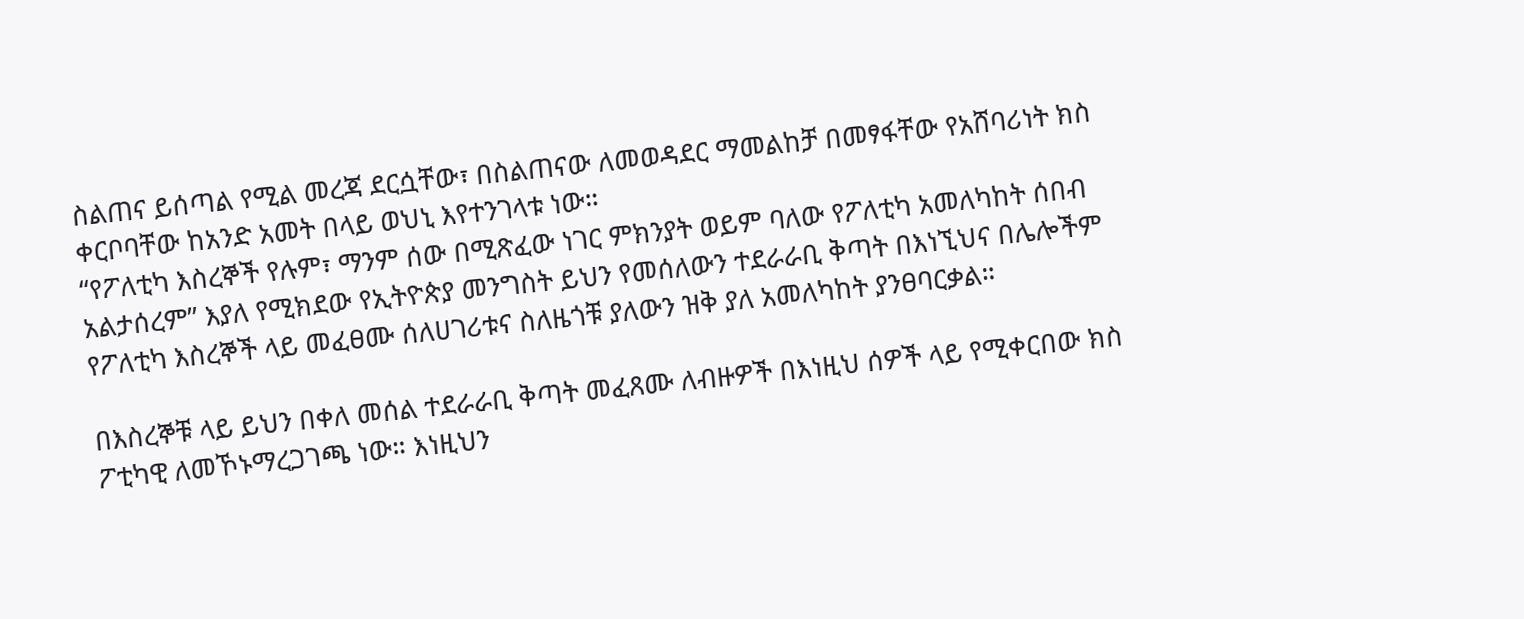ስልጠና ይሰጣል የሚል መረጃ ደርሷቸው፣ በስልጠናው ለመወዳደር ማመልከቻ በመፃፋቸው የአሸባሪነት ክስ ቀርቦባቸው ከአንድ አመት በላይ ወህኒ እየተንገላቱ ነው።
“የፖለቲካ እስረኞች የሉም፣ ማንም ሰው በሚጽፈው ነገር ምክንያት ወይም ባለው የፖለቲካ አመለካከት ሰበብ አልታሰረም” እያለ የሚክደው የኢትዮጵያ መንግስት ይህን የመሰለውን ተደራራቢ ቅጣት በእነኚህና በሌሎችም የፖለቲካ እስረኞች ላይ መፈፀሙ ሰለሀገሪቱና ስለዜጎቹ ያለውን ዝቅ ያለ አመለካከት ያንፀባርቃል።

በእስረኞቹ ላይ ይህን በቀለ መሰል ተደራራቢ ቅጣት መፈጸሙ ለብዙዎች በእነዚህ ሰዎች ላይ የሚቀርበው ክስ ፖቲካዊ ለመኾኑማረጋገጫ ነው። እነዚህን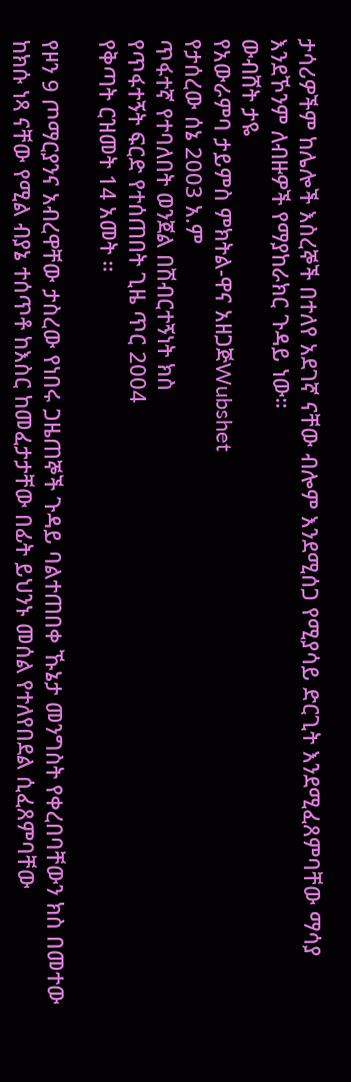ታሳሪዎችም ከሌሎች እስረኞች በተለየ አደገኛ ናቸው ብሎም እንደሚሰጋ የሚያሳይ ድርጊት እንደሚፈጸምባቸው ማሳያ እንደኾንም ለብዙዎች የማያከራክር ጉዳይ ነው።
ውብሸት ታዬ
የአውራምባ ታይምስ ምክትል-ዋና አዘጋጅWubshet
የታሰረው ሰኔ 2003 አ.ም
ጥፋተኛ የተባለበት ወንጀል በሽብርተኝነት ክስ
የጥፋተኝት ፍርድ የተሰጠበት ጊዜ ጥር 2004
የቅጣት ርዝመት 14 አመት ፡፡

የዞን 9 ጦማርያንና አብረዋቸው ታስረው የነበሩ ጋዜጠኞች ጉዳይ ባልተጠበቀ ኹኔታ መንግስት የቀረበባቸውን ክስ በመተው ከክሱ ነጻ ናቸው የሚል ብያኔ ተሰጥቶ ከእስር ከመፈታታቸው በፊት ይህንኑ መሰል የተለየበደል ሲፈጸምባቸው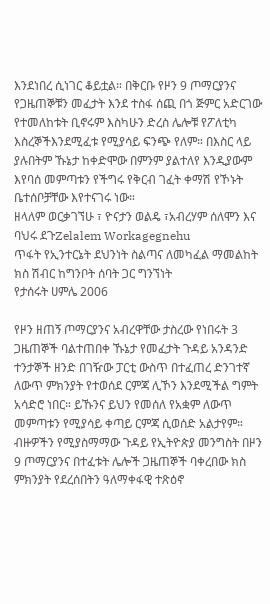እንደነበረ ሲነገር ቆይቷል። በቅርቡ የዞን 9 ጦማርያንና የጋዜጠኞቹን መፈታት እንደ ተስፋ ሰጪ በጎ ጅምር አድርገው የተመለከቱት ቢኖሩም እስካሁን ድረስ ሌሎቹ የፖለቲካ እስረኞችእንደሚፈቱ የሚያሳይ ፍንጭ የለም። በእስር ላይ ያሉበትም ኹኔታ ከቀድሞው በምንም ያልተለየ እንዲያውም እየባሰ መምጣቱን የችግሩ የቅርብ ገፈት ቀማሽ የኾኑት ቤተሰቦቻቸው እየተናገሩ ነው።
ዘላለም ወርቃገኘሁ ፣ ዮናታን ወልዴ ፣አብረሃም ሰለሞን እና ባህሩ ደጉZelalem Workagegnehu
ጥፋት የኢንተርኔት ደህንነት ስልጣና ለመካፈል ማመልከት
ክስ ሽብር ከግንቦት ሰባት ጋር ግንኘነት
የታሰሩት ሀምሌ 2006

የዞን ዘጠኝ ጦማርያንና አብረዋቸው ታስረው የነበሩት 3 ጋዜጠኞች ባልተጠበቀ ኹኔታ የመፈታት ጉዳይ አንዳንድ ተንታኞች ዘንድ በገዥው ፓርቲ ውስጥ በተፈጠረ ድንገተኛ ለውጥ ምክንያት የተወሰደ ርምጃ ሊኾን እንደሚችል ግምት አሳድሮ ነበር። ይኹንና ይህን የመሰለ የአቋም ለውጥ መምጣቱን የሚያሳይ ቀጣይ ርምጃ ሲወሰድ አልታየም። ብዙዎችን የሚያስማማው ጉዳይ የኢትዮጵያ መንግስት በዞን 9 ጦማርያንና በተፈቱት ሌሎች ጋዜጠኞች ባቀረበው ክስ ምክንያት የደረሰበትን ዓለማቀፋዊ ተጽዕኖ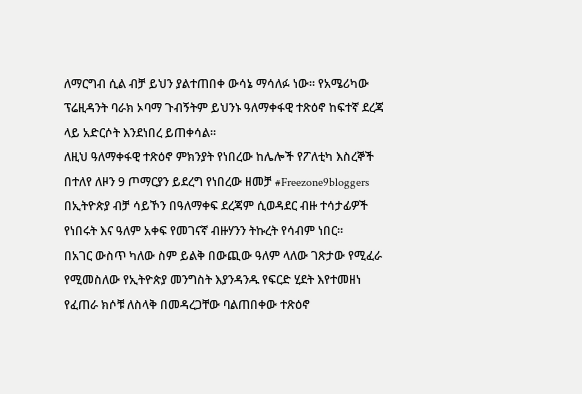ለማርግብ ሲል ብቻ ይህን ያልተጠበቀ ውሳኔ ማሳለፉ ነው። የአሜሪካው ፕሬዚዳንት ባራክ ኦባማ ጉብኝትም ይህንኑ ዓለማቀፋዊ ተጽዕኖ ከፍተኛ ደረጃ ላይ አድርሶት እንደነበረ ይጠቀሳል።
ለዚህ ዓለማቀፋዊ ተጽዕኖ ምክንያት የነበረው ከሌሎች የፖለቲካ እስረኞች በተለየ ለዞን 9 ጦማርያን ይደረግ የነበረው ዘመቻ #Freezone9bloggers በኢትዮጵያ ብቻ ሳይኾን በዓለማቀፍ ደረጃም ሲወዳደር ብዙ ተሳታፊዎች የነበሩት እና ዓለም አቀፍ የመገናኛ ብዙሃንን ትኩረት የሳብም ነበር።
በአገር ውስጥ ካለው ስም ይልቅ በውጪው ዓለም ላለው ገጽታው የሚፈራ የሚመስለው የኢትዮጵያ መንግስት እያንዳንዱ የፍርድ ሂደት እየተመዘነ የፈጠራ ክሶቹ ለስላቅ በመዳረጋቸው ባልጠበቀው ተጽዕኖ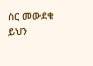ስር መውደቁ ይህን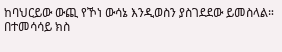ከባህርይው ውጪ የኾነ ውሳኔ እንዲወስን ያስገደደው ይመስላል።
በተመሳሳይ ክስ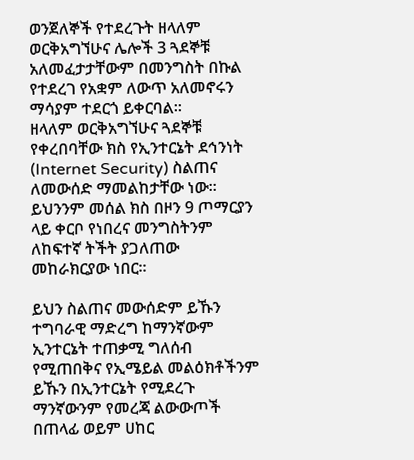ወንጀለኞች የተደረጉት ዘላለም ወርቅአግኘሁና ሌሎች 3 ጓደኞቹ አለመፈታታቸውም በመንግስት በኩል የተደረገ የአቋም ለውጥ አለመኖሩን ማሳያም ተደርጎ ይቀርባል።
ዘላለም ወርቅአግኘሁና ጓደኞቹ የቀረበባቸው ክስ የኢንተርኔት ደኅንነት (Internet Security) ስልጠና ለመውሰድ ማመልከታቸው ነው። ይህንንም መሰል ክስ በዞን 9 ጦማርያን ላይ ቀርቦ የነበረና መንግስትንም ለከፍተኛ ትችት ያጋለጠው መከራክርያው ነበር።

ይህን ስልጠና መውሰድም ይኹን ተግባራዊ ማድረግ ከማንኛውም ኢንተርኔት ተጠቃሚ ግለሰብ የሚጠበቅና የኢሜይል መልዕክቶችንም ይኹን በኢንተርኔት የሚደረጉ ማንኛውንም የመረጃ ልውውጦች በጠላፊ ወይም ሀከር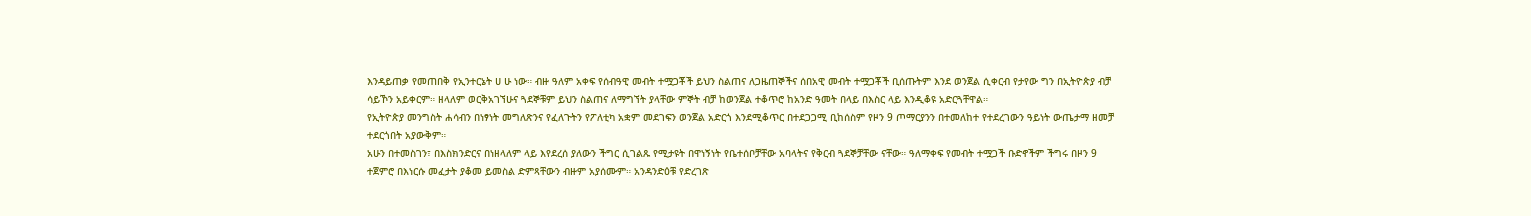እንዳይጠቃ የመጠበቅ የኢንተርኔት ሀ ሁ ነው። ብዙ ዓለም አቀፍ የሰብዓዊ መብት ተሟጋቾች ይህን ስልጠና ለጋዜጠኞችና ሰበአዊ መብት ተሟጋቾች ቢሰጡትም እንደ ወንጀል ሲቀርብ የታየው ግን በኢትዮጵያ ብቻ ሳይኾን አይቀርም። ዘላለም ወርቅአገኘሁና ጓደኞቹም ይህን ስልጠና ለማግኘት ያላቸው ምኞት ብቻ ከወንጀል ተቆጥሮ ከአንድ ዓመት በላይ በእስር ላይ እንዲቆዩ አድርጓቸዋል።
የኢትዮጵያ መንግስት ሐሳብን በነፃነት መግለጽንና የፈለጉትን የፖለቲካ አቋም መደገፍን ወንጀል አድርጎ እንደሚቆጥር በተደጋጋሚ ቢከሰስም የዞን 9 ጦማርያንን በተመለከተ የተደረገውን ዓይነት ውጤታማ ዘመቻ ተደርጎበት አያውቅም።
አሁን በተመስገን፣ በእስክንድርና በነዘላለም ላይ እየደረሰ ያለውን ችግር ሲገልጹ የሚታዩት በዋነኝነት የቤተሰቦቻቸው አባላትና የቅርብ ጓደኞቻቸው ናቸው። ዓለማቀፍ የመብት ተሟጋች ቡድኖችም ችግሩ በዞን 9 ተጀምሮ በእነርሱ መፈታት ያቆመ ይመስል ድምጻቸውን ብዙም አያሰሙም። አንዳንድዕቹ የድረገጽ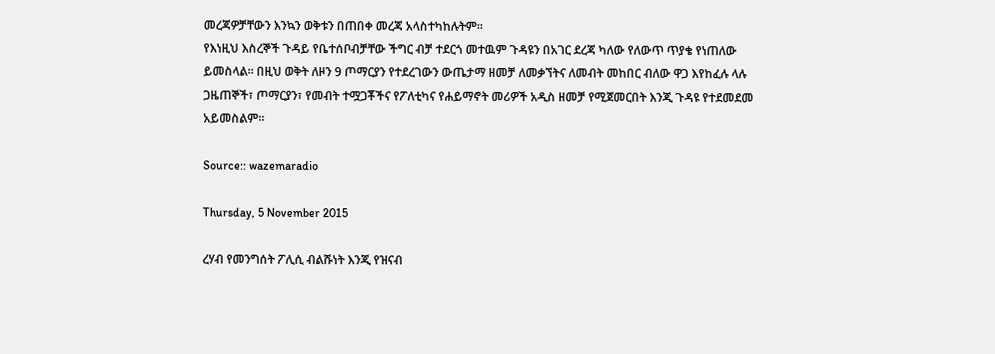መረጃዎቻቸውን እንኳን ወቅቱን በጠበቀ መረጃ አላስተካከሉትም።
የእነዚህ እስረኞች ጉዳይ የቤተሰቦብቻቸው ችግር ብቻ ተደርጎ መተዉም ጉዳዩን በአገር ደረጃ ካለው የለውጥ ጥያቄ የነጠለው ይመስላል። በዚህ ወቅት ለዞን 9 ጦማርያን የተደረገውን ውጤታማ ዘመቻ ለመቃኘትና ለመብት መከበር ብለው ዋጋ እየከፈሉ ላሉ ጋዜጠኞች፣ ጦማርያን፣ የመብት ተሟጋቾችና የፖለቲካና የሐይማኖት መሪዎች አዲስ ዘመቻ የሚጀመርበት እንጂ ጉዳዩ የተደመደመ አይመስልም።

Source:: wazemaradio

Thursday, 5 November 2015

ረሃብ የመንግሰት ፖሊሲ ብልሹነት እንጂ የዝናብ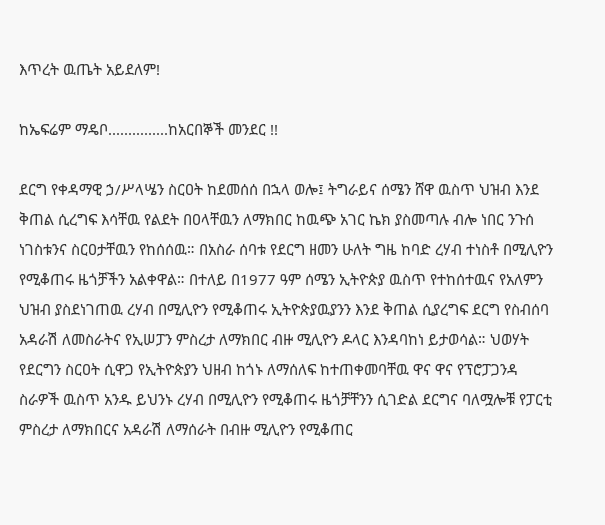እጥረት ዉጤት አይደለም!

ከኤፍሬም ማዴቦ...............ከአርበኞች መንደር !!

ደርግ የቀዳማዊ ኃ/ሥላሤን ስርዐት ከደመሰሰ በኋላ ወሎ፤ ትግራይና ሰሜን ሸዋ ዉስጥ ህዝብ እንደ ቅጠል ሲረግፍ እሳቸዉ የልደት በዐላቸዉን ለማክበር ከዉጭ አገር ኬክ ያስመጣሉ ብሎ ነበር ንጉሰ ነገስቱንና ስርዐታቸዉን የከሰሰዉ። በአስራ ሰባቱ የደርግ ዘመን ሁለት ግዜ ከባድ ረሃብ ተነስቶ በሚሊዮን የሚቆጠሩ ዜጎቻችን አልቀዋል። በተለይ በ1977 ዓም ሰሜን ኢትዮጵያ ዉስጥ የተከሰተዉና የአለምን ህዝብ ያስደነገጠዉ ረሃብ በሚሊዮን የሚቆጠሩ ኢትዮጵያዉያንን እንደ ቅጠል ሲያረግፍ ደርግ የስብሰባ አዳራሽ ለመስራትና የኢሠፓን ምስረታ ለማክበር ብዙ ሚሊዮን ዶላር እንዳባከነ ይታወሳል። ህወሃት የደርግን ስርዐት ሲዋጋ የኢትዮጵያን ህዘብ ከጎኑ ለማሰለፍ ከተጠቀመባቸዉ ዋና ዋና የፕሮፓጋንዳ ስራዎች ዉስጥ አንዱ ይህንኑ ረሃብ በሚሊዮን የሚቆጠሩ ዜጎቻቸንን ሲገድል ደርግና ባለሟሎቹ የፓርቲ ምስረታ ለማክበርና አዳራሽ ለማሰራት በብዙ ሚሊዮን የሚቆጠር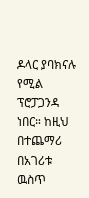ዶላር ያባክናሉ የሚል ፕሮፓጋንዳ ነበር። ከዚህ በተጨማሪ በአገሪቱ ዉስጥ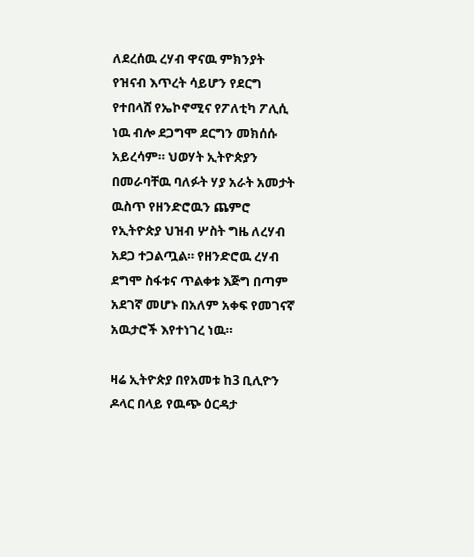ለደረሰዉ ረሃብ ዋናዉ ምክንያት የዝናብ እጥረት ሳይሆን የደርግ የተበላሸ የኤኮኖሚና የፖለቲካ ፖሊሲ ነዉ ብሎ ደጋግሞ ደርግን መክሰሱ አይረሳም። ህወሃት ኢትዮጵያን በመራባቸዉ ባለፉት ሃያ አራት አመታት ዉስጥ የዘንድሮዉን ጨምሮ የኢትዮጵያ ህዝብ ሦስት ግዜ ለረሃብ አደጋ ተጋልጧል። የዘንድሮዉ ረሃብ ደግሞ ስፋቱና ጥልቀቱ እጅግ በጣም አደገኛ መሆኑ በአለም አቀፍ የመገናኛ አዉታሮች እየተነገረ ነዉ።

ዛሬ ኢትዮጵያ በየአመቱ ከ3 ቢሊዮን ዶላር በላይ የዉጭ ዕርዳታ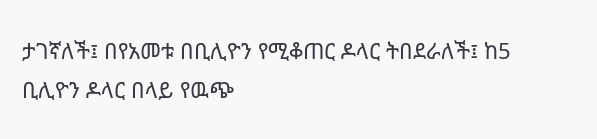ታገኛለች፤ በየአመቱ በቢሊዮን የሚቆጠር ዶላር ትበደራለች፤ ከ5 ቢሊዮን ዶላር በላይ የዉጭ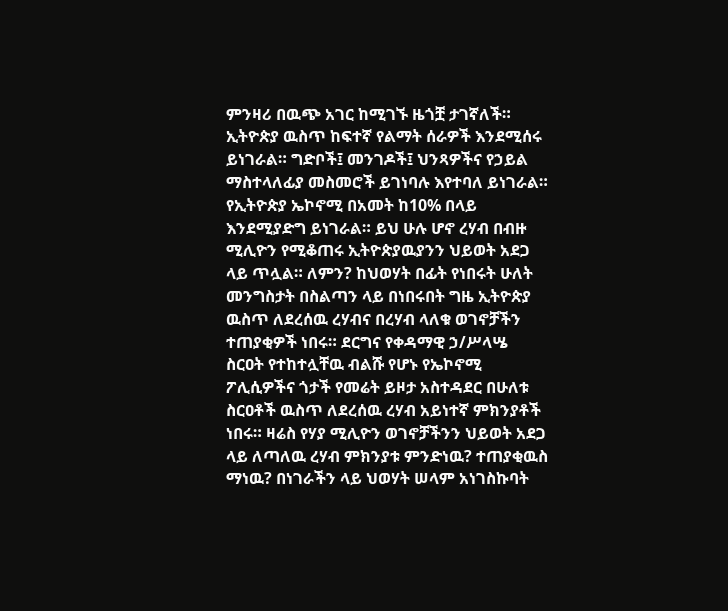ምንዛሪ በዉጭ አገር ከሚገኙ ዜጎቿ ታገኛለች። ኢትዮጵያ ዉስጥ ከፍተኛ የልማት ሰራዎች እንደሚሰሩ ይነገራል። ግድቦች፤ መንገዶች፤ ህንጻዎችና የኃይል ማስተላለፊያ መስመሮች ይገነባሉ እየተባለ ይነገራል። የኢትዮጵያ ኤኮኖሚ በአመት ከ10% በላይ እንደሚያድግ ይነገራል። ይህ ሁሉ ሆኖ ረሃብ በብዙ ሚሊዮን የሚቆጠሩ ኢትዮጵያዉያንን ህይወት አደጋ ላይ ጥሏል። ለምን? ከህወሃት በፊት የነበሩት ሁለት መንግስታት በስልጣን ላይ በነበሩበት ግዜ ኢትዮጵያ ዉስጥ ለደረሰዉ ረሃብና በረሃብ ላለቁ ወገኖቻችን ተጠያቂዎች ነበሩ። ደርግና የቀዳማዊ ኃ/ሥላሤ ስርዐት የተከተሏቸዉ ብልሹ የሆኑ የኤኮኖሚ ፖሊሲዎችና ጎታች የመሬት ይዞታ አስተዳደር በሁለቱ ስርዐቶች ዉስጥ ለደረሰዉ ረሃብ አይነተኛ ምክንያቶች ነበሩ። ዛሬስ የሃያ ሚሊዮን ወገኖቻችንን ህይወት አደጋ ላይ ለጣለዉ ረሃብ ምክንያቱ ምንድነዉ? ተጠያቂዉስ ማነዉ? በነገራችን ላይ ህወሃት ሠላም አነገስኩባት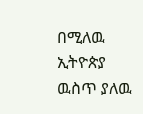በሚለዉ ኢትዮጵያ ዉስጥ ያለዉ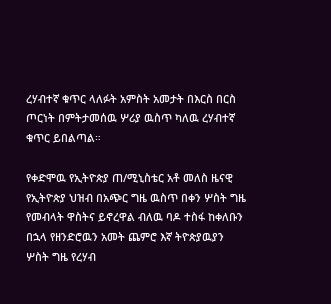ረሃብተኛ ቁጥር ላለፉት አምስት አመታት በእርስ በርስ ጦርነት በምትታመሰዉ ሦሪያ ዉስጥ ካለዉ ረሃብተኛ ቁጥር ይበልጣል።

የቀድሞዉ የኢትዮጵያ ጠ/ሚኒስቴር አቶ መለስ ዜናዊ የኢትዮጵያ ህዝብ በአጭር ግዜ ዉስጥ በቀን ሦስት ግዜ የመብላት ዋስትና ይኖረዋል ብለዉ ባዶ ተስፋ ከቀለቡን በኋላ የዘንድሮዉን አመት ጨምሮ እኛ ትዮጵያዉያን ሦስት ግዜ የረሃብ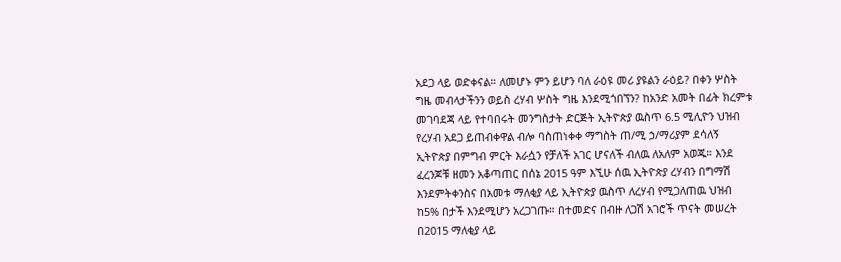አደጋ ላይ ወድቀናል። ለመሆኑ ምን ይሆን ባለ ራዕዩ መሪ ያዩልን ራዕይ? በቀን ሦስት ግዜ መብላታችንን ወይስ ረሃብ ሦስት ግዜ እንደሚጎበኘን? ከአንድ አመት በፊት ክረምቱ መገባደጃ ላይ የተባበሩት መንግስታት ድርጅት ኢትዮጵያ ዉስጥ 6.5 ሚሊዮን ህዝብ የረሃብ አደጋ ይጠብቀዋል ብሎ ባስጠነቀቀ ማግስት ጠ/ሚ ኃ/ማሪያም ደሳለኝ ኢትዮጵያ በምግብ ምርት እራሷን የቻለች አገር ሆናለች ብለዉ ለአለም አወጁ። እንደ ፈረንጆቹ ዘመን አቆጣጠር በሰኔ 2015 ዓም እኚሁ ሰዉ ኢትዮጵያ ረሃብን በግማሽ እንደምትቀንስና በአመቱ ማለቂያ ላይ ኢትዮጵያ ዉስጥ ለረሃብ የሚጋለጠዉ ህዝብ ከ5% በታች እንደሚሆን አረጋገጡ። በተመድና በብዙ ለጋሽ አገሮች ጥናት መሠረት በ2015 ማለቂያ ላይ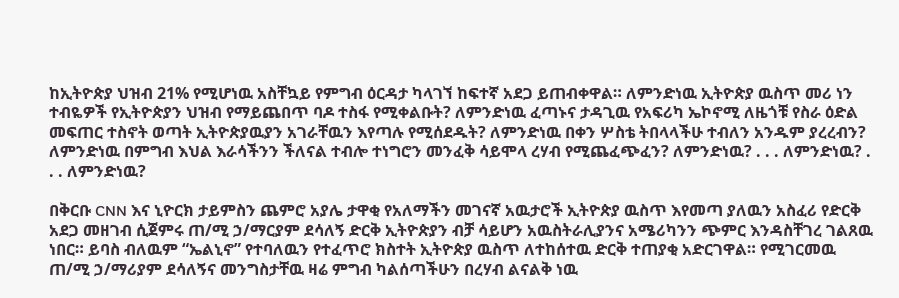ከኢትዮጵያ ህዝብ 21% የሚሆነዉ አስቸኳይ የምግብ ዕርዳታ ካላገኘ ከፍተኛ አደጋ ይጠብቀዋል። ለምንድነዉ ኢትዮጵያ ዉስጥ መሪ ነን ተብዬዎች የኢትዮጵያን ህዝብ የማይጨበጥ ባዶ ተስፋ የሚቀልቡት? ለምንድነዉ ፈጣኑና ታዳጊዉ የአፍሪካ ኤኮኖሚ ለዜጎቹ የስራ ዕድል መፍጠር ተስኖት ወጣት ኢትዮጵያዉያን አገራቸዉን እየጣሉ የሚሰደዱት? ለምንድነዉ በቀን ሦስቴ ትበላላችሁ ተብለን አንዱም ያረረብን? ለምንድነዉ በምግብ እህል እራሳችንን ችለናል ተብሎ ተነግሮን መንፈቅ ሳይሞላ ረሃብ የሚጨፈጭፈን? ለምንድነዉ? . . . ለምንድነዉ? . . . ለምንድነዉ?

በቅርቡ CNN እና ኒዮርክ ታይምስን ጨምሮ አያሌ ታዋቂ የአለማችን መገናኛ አዉታሮች ኢትዮጵያ ዉስጥ እየመጣ ያለዉን አስፈሪ የድርቅ አደጋ መዘገብ ሲጀምሩ ጠ/ሚ ኃ/ማርያም ደሳለኝ ድርቅ ኢትዮጵያን ብቻ ሳይሆን አዉስትራሊያንና አሜሪካንን ጭምር እንዳስቸገረ ገልጸዉ ነበር። ይባስ ብለዉም “ኤልኒኖ” የተባለዉን የተፈጥሮ ክስተት ኢትዮጵያ ዉስጥ ለተከሰተዉ ድርቅ ተጠያቂ አድርገዋል። የሚገርመዉ ጠ/ሚ ኃ/ማሪያም ደሳለኝና መንግስታቸዉ ዛሬ ምግብ ካልሰጣችሁን በረሃብ ልናልቅ ነዉ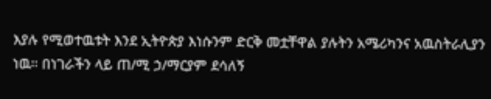እያሉ የሚወተዉቱት እንደ ኢትዮጵያ እነሱንም ድርቅ መቷቸዋል ያሉትን አሜሪካንና አዉስትራሊያን ነዉ። በነገራችን ላይ ጠ/ሚ ኃ/ማርያም ደሳለኝ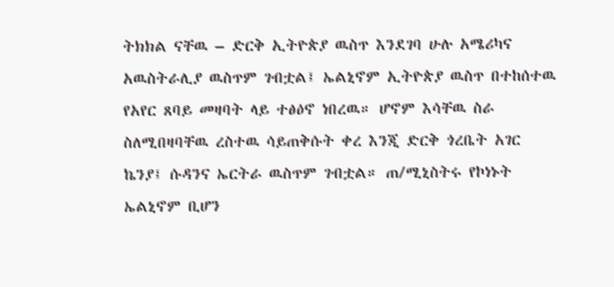ትክክል ናቸዉ – ድርቅ ኢትዮጵያ ዉስጥ እንደገባ ሁሉ አሜሪካና አዉስትራሊያ ዉስጥም ገብቷል፤ ኤልኒኖም ኢትዮጵያ ዉስጥ በተከሰተዉ የአየር ጸባይ መዛባት ላይ ተፅዕኖ ነበረዉ። ሆኖም እሳቸዉ ስራ ስለሚበዛባቸዉ ረስተዉ ሳይጠቅሱት ቀረ እንጂ ድርቅ ጎረቤት አገር ኬንያ፤ ሱዳንና ኤርትራ ዉስጥም ገብቷል። ጠ/ሚኒስትሩ የኮነኑት ኤልኒኖም ቢሆን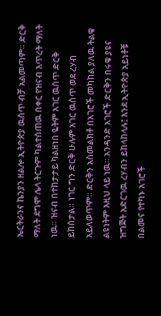ኤርትራንና ኬንያን ዘልሎ ኢትዮጵያ ዉስጥ ብቻ አልመጣም። ድርቅ ማለት ደግሞ ሌላ ትርጉም ካልተሰጠዉ በቀር የዝናብ እጥረት ማለት ነዉ። ዝናብ በተከታታይ ካልዘነበ ዬትም አገር ዉስጥ ድርቅ ይከሰታል። ነገር ግን ድርቅ ሁሉም አገር ዉስጥ ወደ ረሃብ አይለወጥም። ድርቅን አስመልክቶ በአገሮች መካከል ያለዉ ትልቁ ልዩነትም እዚህ ላይ ነዉ። አንዳንድ አገሮች ድርቅን በሩቁ ያዩና ዝግጅት አድርገዉ ረሃብን ይከላከላሉ፤ እንደ ኢትዮጵያ አይነቶቹ በልመና የተካኑ አገሮች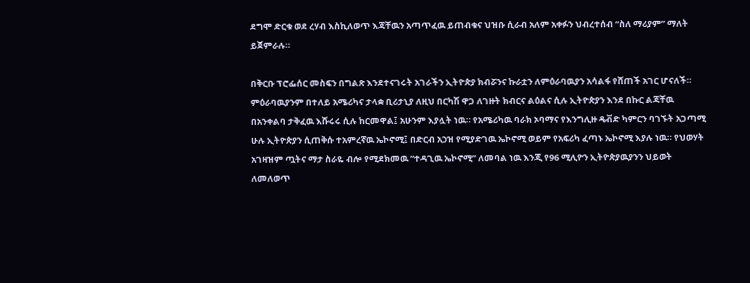ደግሞ ድርቁ ወደ ረሃብ እስኪለወጥ እጃቸዉን አጣጥፈዉ ይጠብቁና ህዝቡ ሲራብ አለም አቀፉን ህብረተሰብ “ስለ ማሪያም” ማለት ይጀምራሉ።

በቅርቡ ፕሮፌሰር መስፍን በግልጽ እንደተናገሩት አገራችን ኢትዮጵያ ክብሯንና ኩራቷን ለምዕራባዉያን አሳልፋ የሸጠች አገር ሆናለች። ምዕራባዉያንም በተለይ አሜሪካና ታላቋ ቢሪታኒያ ለዚህ በርካሽ ዋጋ ለገዙት ክብርና ልዕልና ሲሉ ኢትዮጵያን እንደ በኩር ልጃቸዉ በአንቀልባ ታቅፈዉ እሹሩሩ ሲሉ ከርመዋል፤ አሁንም እያሏት ነዉ። የአሜሪካዉ ባራክ ኦባማና የእንግሊዙ ዴቭድ ካምርን ባገኙት አጋጣሚ ሁሉ ኢትዮጵያን ሲጠቅሱ ተአምረኛዉ ኤኮኖሚ፤ በድርብ አኃዝ የሚያድገዉ ኤኮኖሚ ወይም የአፍሪካ ፈጣኑ ኤኮኖሚ እያሉ ነዉ። የህወሃት አገዛዝም ጧትና ማታ ስራዬ ብሎ የሚደክመዉ “ተዳጊዉ ኤኮኖሚ” ለመባል ነዉ እንጂ የ96 ሚሊዮን ኢትዮጵያዉያንን ህይወት ለመለወጥ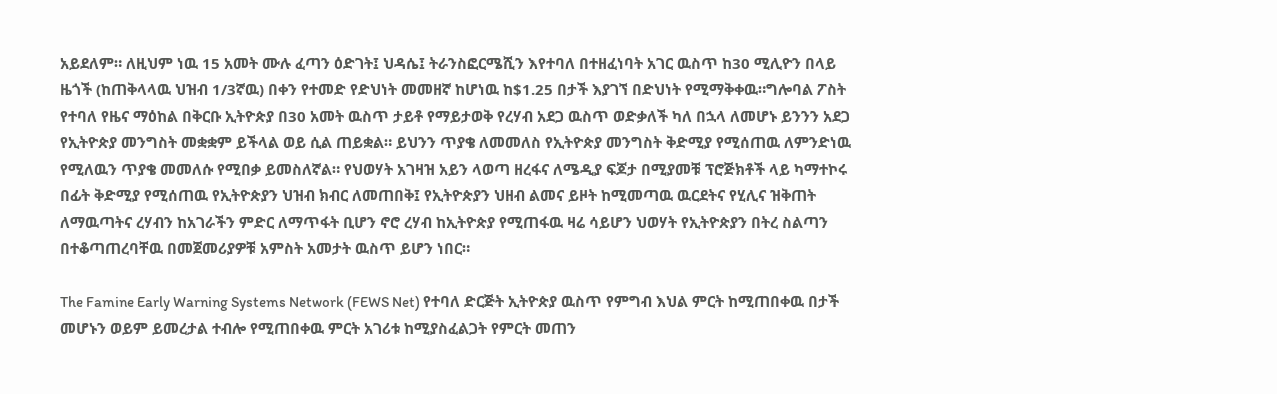አይደለም። ለዚህም ነዉ 15 አመት ሙሉ ፈጣን ዕድገት፤ ህዳሴ፤ ትራንስፎርሜሺን እየተባለ በተዘፈነባት አገር ዉስጥ ከ30 ሚሊዮን በላይ ዜጎች (ከጠቅላላዉ ህዝብ 1/3ኛዉ) በቀን የተመድ የድህነት መመዘኛ ከሆነዉ ከ$1.25 በታች እያገኘ በድህነት የሚማቅቀዉ።ግሎባል ፖስት የተባለ የዜና ማዕከል በቅርቡ ኢትዮጵያ በ30 አመት ዉስጥ ታይቶ የማይታወቅ የረሃብ አደጋ ዉስጥ ወድቃለች ካለ በኋላ ለመሆኑ ይንንን አደጋ የኢትዮጵያ መንግስት መቋቋም ይችላል ወይ ሲል ጠይቋል። ይህንን ጥያቄ ለመመለስ የኢትዮጵያ መንግስት ቅድሚያ የሚሰጠዉ ለምንድነዉ የሚለዉን ጥያቄ መመለሱ የሚበቃ ይመስለኛል። የህወሃት አገዛዝ አይን ላወጣ ዘረፋና ለሜዲያ ፍጆታ በሚያመቹ ፕሮጅክቶች ላይ ካማተኮሩ በፊት ቅድሚያ የሚሰጠዉ የኢትዮጵያን ህዝብ ክብር ለመጠበቅ፤ የኢትዮጵያን ህዘብ ልመና ይዞት ከሚመጣዉ ዉርደትና የሂሊና ዝቅጠት ለማዉጣትና ረሃብን ከአገራችን ምድር ለማጥፋት ቢሆን ኖሮ ረሃብ ከኢትዮጵያ የሚጠፋዉ ዛሬ ሳይሆን ህወሃት የኢትዮጵያን በትረ ስልጣን በተቆጣጠረባቸዉ በመጀመሪያዎቹ አምስት አመታት ዉስጥ ይሆን ነበር።

The Famine Early Warning Systems Network (FEWS Net) የተባለ ድርጅት ኢትዮጵያ ዉስጥ የምግብ እህል ምርት ከሚጠበቀዉ በታች መሆኑን ወይም ይመረታል ተብሎ የሚጠበቀዉ ምርት አገሪቱ ከሚያስፈልጋት የምርት መጠን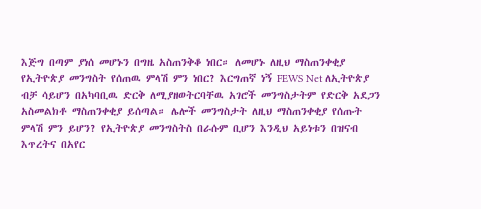እጅግ በጣም ያነሰ መሆኑን በግዜ አስጠንቅቆ ነበር። ለመሆኑ ለዚህ ማስጠንቀቂያ የኢትዮጵያ መንግስት የሰጠዉ ምላሽ ምን ነበር? እርግጠኛ ነኝ FEWS Net ለኢትዮጵያ ብቻ ሳይሆን በአካባቢዉ ድርቅ ለሚያዘወትርባቸዉ አገሮች መንግስታትም የድርቅ አደጋን አስመልክቶ ማስጠንቀቂያ ይሰጣል። ሌሎች መንግስታት ለዚህ ማስጠንቀቂያ የሰጡት ምላሽ ምን ይሆን? የኢትዮጵያ መንግስትስ በራሱም ቢሆን እንዲህ አይነቱን በዝናብ እጥረትና በአየር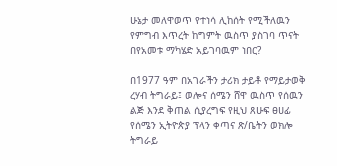ሁኔታ መለዋወጥ የተነሳ ሊከሰት የሚችለዉን የምግብ እጥረት ከግምት ዉስጥ ያስገባ ጥናት በየአመቱ ማካሄድ አይገባዉም ነበር?

በ1977 ዓም በአገራችን ታሪክ ታይቶ የማይታወቅ ረሃብ ትግራይ፤ ወሎና ሰሜን ሸዋ ዉስጥ የሰዉን ልጅ እንደ ቅጠል ሲያረግፍ የዚህ ጸሁፍ ፀሀፊ የሰሜን ኢትዮጵያ ፕላን ቀጣና ጽ/ቤትን ወክሎ ትግራይ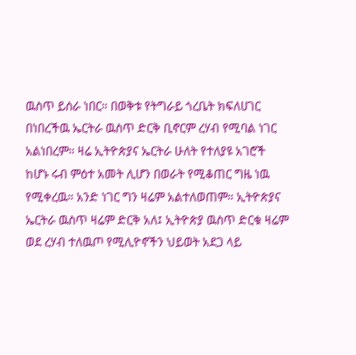ዉስጥ ይሰራ ነበር። በወቅቱ የትግራይ ጎረቤት ክፍለሀገር በነበረችዉ ኤርትራ ዉስጥ ድርቅ ቢኖርም ረሃብ የሚባል ነገር አልነበረም። ዛሬ ኢትዮጵያና ኤርትራ ሁለት የተለያዩ አገሮች ከሆኑ ሩብ ምዕተ አመት ሊሆን በወራት የሚቆጠር ግዜ ነዉ የሚቀረዉ። አንድ ነገር ግን ዛሬም አልተለወጠም። ኢትዮጵያና ኤርትራ ዉስጥ ዛሬም ድርቅ አለ፤ ኢትዮጵያ ዉስጥ ድርቁ ዛሬም ወደ ረሃብ ተለዉጦ የሚሊዮኖችን ህይወት አደጋ ላይ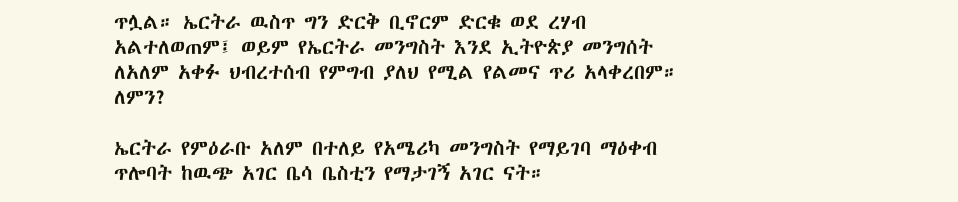ጥሏል። ኤርትራ ዉስጥ ግን ድርቅ ቢኖርም ድርቁ ወደ ረሃብ አልተለወጠም፤ ወይም የኤርትራ መንግስት እንደ ኢትዮጵያ መንግሰት ለአለም አቀፉ ህብረተሰብ የምግብ ያለህ የሚል የልመና ጥሪ አላቀረበም። ለምን?

ኤርትራ የምዕራቡ አለም በተለይ የአሜሪካ መንግስት የማይገባ ማዕቀብ ጥሎባት ከዉጭ አገር ቤሳ ቤስቲን የማታገኝ አገር ናት።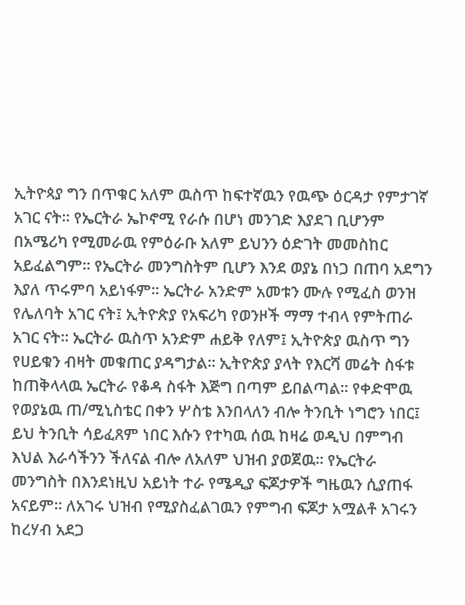ኢትዮጳያ ግን በጥቁር አለም ዉስጥ ከፍተኛዉን የዉጭ ዕርዳታ የምታገኛ አገር ናት። የኤርትራ ኤኮኖሚ የራሱ በሆነ መንገድ እያደገ ቢሆንም በአሜሪካ የሚመራዉ የምዕራቡ አለም ይህንን ዕድገት መመስከር አይፈልግም። የኤርትራ መንግስትም ቢሆን እንደ ወያኔ በነጋ በጠባ አደግን እያለ ጥሩምባ አይነፋም። ኤርትራ አንድም አመቱን ሙሉ የሚፈስ ወንዝ የሌለባት አገር ናት፤ ኢትዮጵያ የአፍሪካ የወንዞች ማማ ተብላ የምትጠራ አገር ናት። ኤርትራ ዉስጥ አንድም ሐይቅ የለም፤ ኢትዮጵያ ዉስጥ ግን የሀይቁን ብዛት መቁጠር ያዳግታል። ኢትዮጵያ ያላት የእርሻ መሬት ስፋቱ ከጠቅላላዉ ኤርትራ የቆዳ ስፋት እጅግ በጣም ይበልጣል። የቀድሞዉ የወያኔዉ ጠ/ሚኒስቴር በቀን ሦስቴ እንበላለን ብሎ ትንቢት ነግሮን ነበር፤ ይህ ትንቢት ሳይፈጸም ነበር እሱን የተካዉ ሰዉ ከዛሬ ወዲህ በምግብ እህል እራሳችንን ችለናል ብሎ ለአለም ህዝብ ያወጀዉ። የኤርትራ መንግስት በእንደነዚህ አይነት ተራ የሜዲያ ፍጆታዎች ግዜዉን ሲያጠፋ አናይም። ለአገሩ ህዝብ የሚያስፈልገዉን የምግብ ፍጆታ አሟልቶ አገሩን ከረሃብ አደጋ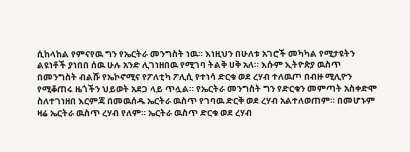ሲከላከል የምናየዉ ግን የኤርትራ መንግስት ነዉ። እነዚህን በሁለቱ አገሮች መካካል የሚታዩትን ልዩነቶች ያነበበ ሰዉ ሁሉ አንድ ሊገነዘበዉ የሚገባ ትልቅ ሀቅ አለ። እሱም ኢትዮጵያ ዉስጥ በመንግስት ብልሹ የኤኮኖሚና የፖለቲካ ፖሊሲ የተነሳ ድርቁ ወደ ረሃብ ተለዉጦ በብዙ ሚሊዮን የሚቆጠሩ ዜጎችን ህይወት አደጋ ላይ ጥሏል። የኤርትራ መንግስት ግን የድርቁን መምጣት አስቀድሞ ስለተገነዘበ እርምጃ በመዉሰዱ ኤርትራ ዉስጥ የገባዉ ድርቅ ወደ ረሃብ አልተለወጠም። በመሆኑም ዛሬ ኤርትራ ዉስጥ ረሃብ የለም። ኤርትራ ዉስጥ ድርቁ ወደ ረሃብ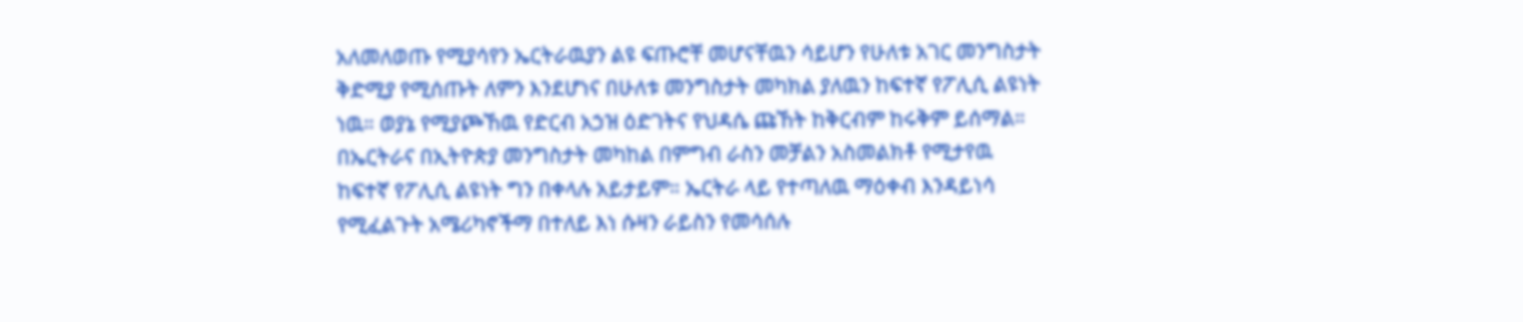አለመለወጡ የሚያሳየን ኤርትራዉያን ልዩ ፍጡሮቸ መሆናቸዉን ሳይሆን የሁለቱ አገር መንግስታት ቅድሚያ የሚሰጡት ለምን እንደሆነና በሁለቱ መንግስታት መካክል ያለዉን ከፍተኛ የፖሊሲ ልዩነት ነዉ። ወያኔ የሚያጮኸዉ የድርብ አኃዝ ዕድገትና የህዳሴ ጩኸት ከቅርብም ከሩቅም ይሰማል። በኤርትራና በኢትዮጵያ መንግስታት መካከል በምግብ ራስን መቻልን አስመልክቶ የሚታየዉ ከፍተኛ የፖሊሲ ልዩነት ግን በቀላሉ አይታይም። ኤርትራ ላይ የተጣለዉ ማዕቀብ እንዳይነሳ የሚፈልጉት አሜሪካኖችማ በተለይ እነ ሱዛን ራይስን የመሳሰሉ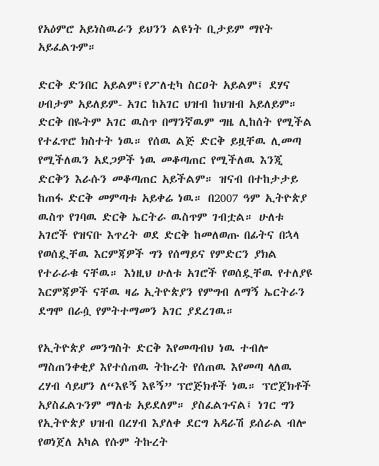የአዕምሮ አይነስዉራን ይህንን ልዩነት ቢታይም ማየት አይፈልጉም።

ድርቅ ድንበር አይልም፤የፖለቲካ ስርዐት አይልም፤ ደሃና ሀብታም አይለይም- አገር ከአገር ህዝብ ከህዝብ አይለይም። ድርቅ በዬትም አገር ዉስጥ በማንኛዉም ግዜ ሊከሰት የሚችል የተፈጥሮ ክስተት ነዉ። የሰዉ ልጅ ድርቅ ይዟቸዉ ሊመጣ የሚችለዉን አደጋዎች ነዉ መቆጣጠር የሚችለዉ እንጂ ድርቅን እራሱን መቆጣጠር አይችልም። ዝናብ በተከታታይ ከጠፋ ድርቅ መምጣቱ አይቀሬ ነዉ። በ2007 ዓም ኢትዮጵያ ዉስጥ የገባዉ ድርቅ ኤርትራ ዉስጥም ገብቷል። ሁለቱ አገሮች የዝናቡ እጥረት ወደ ድርቅ ከመለወጡ በፊትና በኋላ የወሰዷቸዉ እርምጃዎች ግን የሰማይና የምድርን ያክል የተራራቁ ናቸዉ። እነዚህ ሁለቱ አገሮች የወሰዷቸዉ የተለያዩ እርምጃዎች ናቸዉ ዛሬ ኢትዮጵያን የምግብ ለማኝ ኤርትራን ደግሞ በራሷ የምትተማመን አገር ያደረገዉ።

የኢትዮጵያ መንግስት ድርቅ እየመጣብህ ነዉ ተብሎ ማስጠንቀቂያ እየተሰጠዉ ትኩረት የሰጠዉ እየመጣ ላለዉ ረሃብ ሳይሆን ለ“እዩኝ እዩኝ” ፕሮጅክቶች ነዉ። ፕሮጀክቶች አያስፈልጉንም ማለቴ አይደለም። ያስፈልጉናል፤ ነገር ግን የኢትዮጵያ ህዝብ በረሃብ እያለቀ ደርግ አዳራሽ ይሰራል ብሎ የወነጀለ አካል የሱም ትኩረት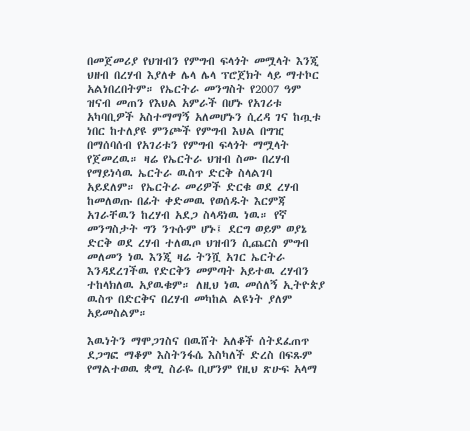በመጀመሪያ የህዝብን የምግብ ፍላጎት መሟላት እንጂ ህዘብ በረሃብ እያለቀ ሌላ ሌላ ፕሮጀክት ላይ ማተኮር አልነበረበትም። የኤርትራ መንግስት የ2007 ዓም ዝናብ መጠን የእህል አምራች በሆኑ የአገሪቱ አካባቢዎች አስተማማኝ አለመሆኑን ሲረዳ ገና ከጧቱ ነበር ከተለያዩ ምንጮች የምግብ እህል በግዢ በማሰባሰብ የአገሪቱን የምግብ ፍላጎት ማሟላት የጀመረዉ። ዛሬ የኤርትራ ህዝብ ስሙ በረሃብ የማይነሳዉ ኤርትራ ዉስጥ ድርቅ ስላልገባ አይደለም። የኤርትራ መሪዎች ድርቁ ወደ ረሃብ ከመለወጡ በፊት ቀድመዉ የወሰዱት እርምጃ አገራቸዉን ከረሃብ አደጋ ስላዳነዉ ነዉ። የኛ መንግስታት ግን ንጉሱም ሆኑ፤ ደርግ ወይም ወያኔ ድርቅ ወደ ረሃብ ተለዉጦ ህዝብን ሲጨርስ ምግብ መለመን ነዉ እንጂ ዛሬ ትንሿ አገር ኤርትራ እንዳደረገችዉ የድርቅን መምጣት አይተዉ ረሃብን ተከላክለዉ አያዉቁም። ለዚህ ነዉ መሰለኝ ኢትዮጵያ ዉስጥ በድርቅና በረሃብ መካከል ልዩነት ያለም አይመስልም።

እዉነትን ማሞጋገስና በዉሸት አለቆች ሰትደፈጠጥ ደጋግፎ ማቆም እስትንፋሴ እስካለች ድረስ በፍጹም የማልተወዉ ቋሚ ስራዬ ቢሆንም የዚህ ጽሁፍ አላማ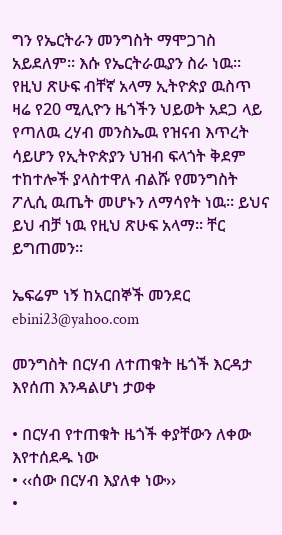ግን የኤርትራን መንግስት ማሞጋገስ አይደለም። እሱ የኤርትራዉያን ስራ ነዉ። የዚህ ጽሁፍ ብቸኛ አላማ ኢትዮጵያ ዉስጥ ዛሬ የ20 ሚሊዮን ዜጎችን ህይወት አደጋ ላይ የጣለዉ ረሃብ መንስኤዉ የዝናብ እጥረት ሳይሆን የኢትዮጵያን ህዝብ ፍላጎት ቅደም ተከተሎች ያላስተዋለ ብልሹ የመንግስት ፖሊሲ ዉጤት መሆኑን ለማሳየት ነዉ። ይህና ይህ ብቻ ነዉ የዚህ ጽሁፍ አላማ። ቸር ይግጠመን።

ኤፍሬም ነኝ ከአርበኞች መንደር
ebini23@yahoo.com

መንግስት በርሃብ ለተጠቁት ዜጎች እርዳታ እየሰጠ እንዳልሆነ ታወቀ

• በርሃብ የተጠቁት ዜጎች ቀያቸውን ለቀው እየተሰደዱ ነው
• ‹‹ሰው በርሃብ እያለቀ ነው››
•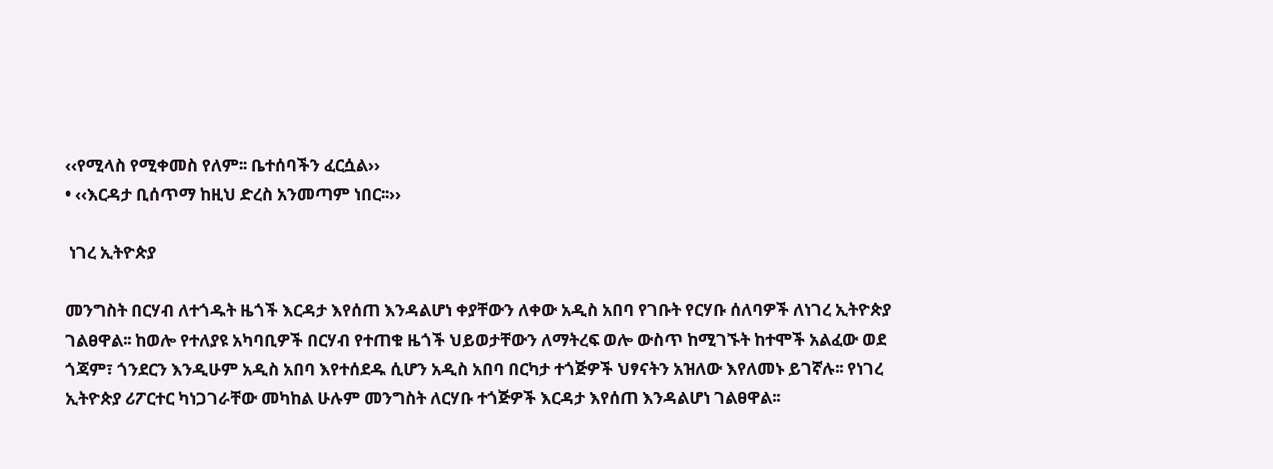‹‹የሚላስ የሚቀመስ የለም፡፡ ቤተሰባችን ፈርሷል››
• ‹‹እርዳታ ቢሰጥማ ከዚህ ድረስ አንመጣም ነበር፡፡››

 ነገረ ኢትዮጵያ

መንግስት በርሃብ ለተጎዱት ዜጎች እርዳታ እየሰጠ እንዳልሆነ ቀያቸውን ለቀው አዲስ አበባ የገቡት የርሃቡ ሰለባዎች ለነገረ ኢትዮጵያ ገልፀዋል፡፡ ከወሎ የተለያዩ አካባቢዎች በርሃብ የተጠቁ ዜጎች ህይወታቸውን ለማትረፍ ወሎ ውስጥ ከሚገኙት ከተሞች አልፈው ወደ ጎጃም፣ ጎንደርን እንዲሁም አዲስ አበባ እየተሰደዱ ሲሆን አዲስ አበባ በርካታ ተጎጅዎች ህፃናትን አዝለው እየለመኑ ይገኛሉ፡፡ የነገረ ኢትዮጵያ ሪፖርተር ካነጋገራቸው መካከል ሁሉም መንግስት ለርሃቡ ተጎጅዎች እርዳታ እየሰጠ እንዳልሆነ ገልፀዋል፡፡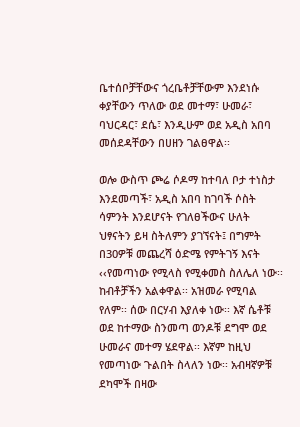ቤተሰቦቻቸውና ጎረቤቶቻቸውም እንደነሱ ቀያቸውን ጥለው ወደ መተማ፣ ሁመራ፣ ባህርዳር፣ ደሴ፣ እንዲሁም ወደ አዲስ አበባ መሰደዳቸውን በሀዘን ገልፀዋል፡፡

ወሎ ውስጥ ጮሬ ሶዶማ ከተባለ ቦታ ተነስታ እንደመጣች፣ አዲስ አበባ ከገባች ሶስት ሳምንት እንደሆናት የገለፀችውና ሁለት ህፃናትን ይዛ ስትለምን ያገኘናት፤ በግምት በ30ዎቹ መጨረሻ ዕድሜ የምትገኝ እናት ‹‹የመጣነው የሚላስ የሚቀመስ ስለሌለ ነው፡፡ ከብቶቻችን አልቀዋል፡፡ አዝመራ የሚባል የለም፡፡ ሰው በርሃብ እያለቀ ነው፡፡ እኛ ሴቶቹ ወደ ከተማው ስንመጣ ወንዶቹ ደግሞ ወደ ሁመራና መተማ ሄደዋል፡፡ እኛም ከዚህ የመጣነው ጉልበት ስላለን ነው፡፡ አብዛኛዎቹ ደካሞች በዛው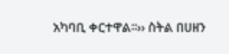አካባቢ ቀርተዋል፡፡›› ስትል በሀዘን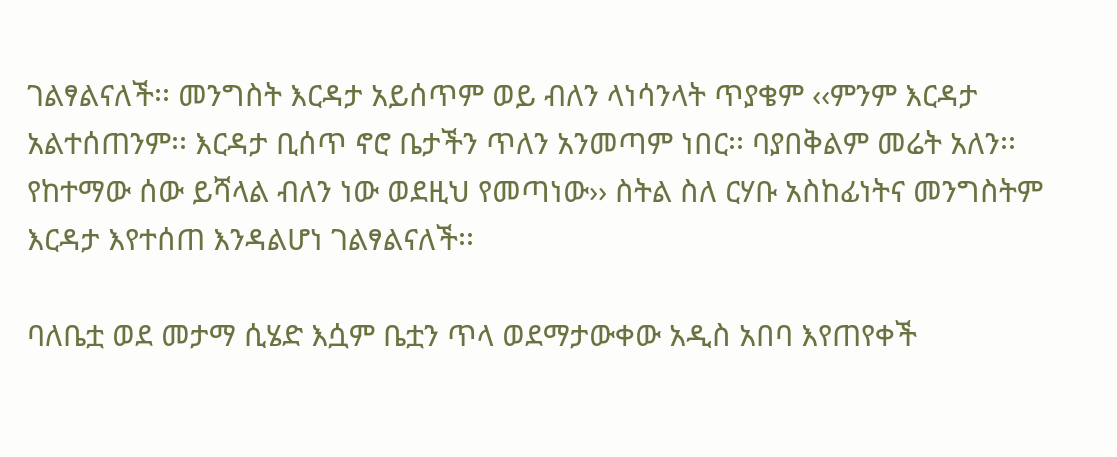ገልፃልናለች፡፡ መንግስት እርዳታ አይሰጥም ወይ ብለን ላነሳንላት ጥያቄም ‹‹ምንም እርዳታ አልተሰጠንም፡፡ እርዳታ ቢሰጥ ኖሮ ቤታችን ጥለን አንመጣም ነበር፡፡ ባያበቅልም መሬት አለን፡፡ የከተማው ሰው ይሻላል ብለን ነው ወደዚህ የመጣነው›› ስትል ስለ ርሃቡ አስከፊነትና መንግስትም እርዳታ እየተሰጠ እንዳልሆነ ገልፃልናለች፡፡

ባለቤቷ ወደ መታማ ሲሄድ እሷም ቤቷን ጥላ ወደማታውቀው አዲስ አበባ እየጠየቀች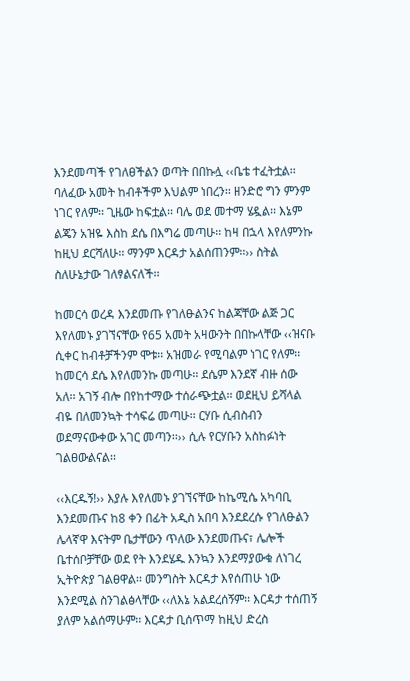እንደመጣች የገለፀችልን ወጣት በበኩሏ ‹‹ቤቴ ተፈትቷል፡፡ ባለፈው አመት ከብቶችም እህልም ነበረን፡፡ ዘንድሮ ግን ምንም ነገር የለም፡፡ ጊዜው ከፍቷል፡፡ ባሌ ወደ መተማ ሄዷል፡፡ እኔም ልጄን አዝዬ እስከ ደሴ በእግሬ መጣሁ፡፡ ከዛ በኋላ እየለምንኩ ከዚህ ደርሻለሁ፡፡ ማንም እርዳታ አልሰጠንም፡፡›› ስትል ስለሁኔታው ገለፃልናለች፡፡

ከመርሳ ወረዳ እንደመጡ የገለፁልንና ከልጃቸው ልጅ ጋር እየለመኑ ያገኘናቸው የ65 አመት አዛውንት በበኩላቸው ‹‹ዝናቡ ሲቀር ከብቶቻችንም ሞቱ፡፡ አዝመራ የሚባልም ነገር የለም፡፡ ከመርሳ ደሴ እየለመንኩ መጣሁ፡፡ ደሴም እንደኛ ብዙ ሰው አለ፡፡ አገኝ ብሎ በየከተማው ተሰራጭቷል፡፡ ወደዚህ ይሻላል ብዬ በለመንኳት ተሳፍሬ መጣሁ፡፡ ርሃቡ ሲብስብን ወደማናውቀው አገር መጣን፡፡›› ሲሉ የርሃቡን አስከፉነት ገልፀውልናል፡፡

‹‹እርዱኝ!›› እያሉ እየለመኑ ያገኘናቸው ከኬሚሴ አካባቢ እንደመጡና ከ8 ቀን በፊት አዲስ አበባ እንደደረሱ የገለፁልን ሌላኛዋ እናትም ቤታቸውን ጥለው እንደመጡና፣ ሌሎች ቤተሰቦቻቸው ወደ የት እንደሄዱ እንኳን እንደማያውቁ ለነገረ ኢትዮጵያ ገልፀዋል፡፡ መንግስት እርዳታ እየሰጠሁ ነው እንደሚል ስንገልፅላቸው ‹‹ለእኔ አልደረሰኝም፡፡ እርዳታ ተሰጠኝ ያለም አልሰማሁም፡፡ እርዳታ ቢሰጥማ ከዚህ ድረስ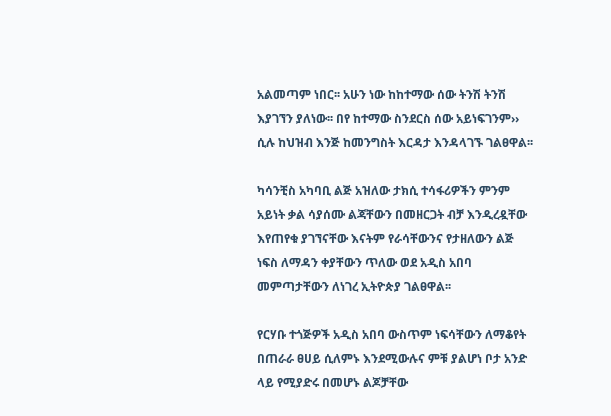አልመጣም ነበር፡፡ አሁን ነው ከከተማው ሰው ትንሽ ትንሽ እያገኘን ያለነው፡፡ በየ ከተማው ስንደርስ ሰው አይነፍገንም›› ሲሉ ከህዝብ እንጅ ከመንግስት እርዳታ እንዳላገኙ ገልፀዋል፡፡

ካሳንቺስ አካባቢ ልጅ አዝለው ታክሲ ተሳፋሪዎችን ምንም አይነት ቃል ሳያሰሙ ልጃቸውን በመዘርጋት ብቻ እንዲረዷቸው እየጠየቁ ያገኘናቸው እናትም የራሳቸውንና የታዘለውን ልጅ ነፍስ ለማዳን ቀያቸውን ጥለው ወደ አዲስ አበባ መምጣታቸውን ለነገረ ኢትዮጵያ ገልፀዋል፡፡

የርሃቡ ተጎጅዎች አዲስ አበባ ውስጥም ነፍሳቸውን ለማቆየት በጠራራ ፀሀይ ሲለምኑ እንደሚውሉና ምቹ ያልሆነ ቦታ አንድ ላይ የሚያድሩ በመሆኑ ልጆቻቸው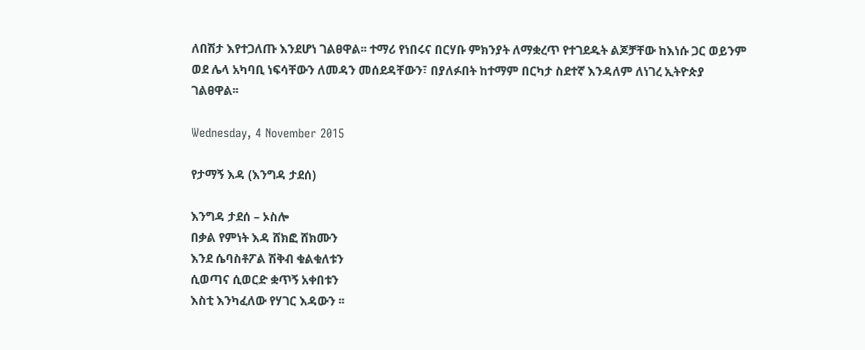ለበሽታ እየተጋለጡ እንደሆነ ገልፀዋል፡፡ ተማሪ የነበሩና በርሃቡ ምክንያት ለማቋረጥ የተገደዱት ልጆቻቸው ከእነሱ ጋር ወይንም ወደ ሌላ አካባቢ ነፍሳቸውን ለመዳን መሰደዳቸውን፣ በያለፉበት ከተማም በርካታ ስደተኛ እንዳለም ለነገረ ኢትዮጵያ ገልፀዋል፡፡

Wednesday, 4 November 2015

የታማኝ እዳ (እንግዳ ታደሰ)

እንግዳ ታደሰ – ኦስሎ
በቃል የምነት እዳ ሸክፎ ሸክሙን
እንደ ሴባስቶፖል ሽቅብ ቁልቁለቱን
ሲወጣና ሲወርድ ቋጥኝ አቀበቱን
እስቲ እንካፈለው የሃገር እዳውን ፡፡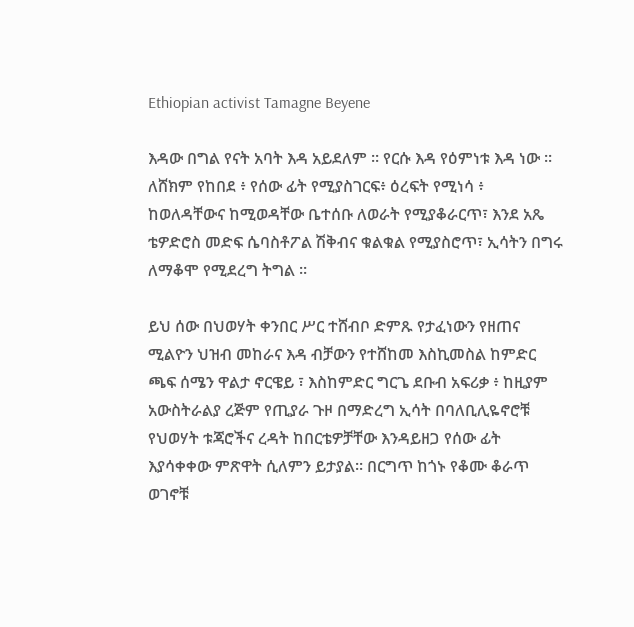Ethiopian activist Tamagne Beyene

እዳው በግል የናት አባት እዳ አይደለም ፡፡ የርሱ እዳ የዕምነቱ እዳ ነው ፡፡ ለሸክም የከበደ ፥ የሰው ፊት የሚያስገርፍ፥ ዕረፍት የሚነሳ ፥ ከወለዳቸውና ከሚወዳቸው ቤተሰቡ ለወራት የሚያቆራርጥ፣ እንደ አጼ ቴዎድሮስ መድፍ ሴባስቶፖል ሽቅብና ቁልቁል የሚያስሮጥ፣ ኢሳትን በግሩ ለማቆሞ የሚደረግ ትግል ፡፡

ይህ ሰው በህወሃት ቀንበር ሥር ተሸብቦ ድምጹ የታፈነውን የዘጠና ሚልዮን ህዝብ መከራና እዳ ብቻውን የተሸከመ እስኪመስል ከምድር ጫፍ ሰሜን ዋልታ ኖርዌይ ፣ እስከምድር ግርጌ ደቡብ አፍሪቃ ፥ ከዚያም አውስትራልያ ረጅም የጢያራ ጉዞ በማድረግ ኢሳት በባለቢሊዬኖሮቹ የህወሃት ቱጃሮችና ረዳት ከበርቴዎቻቸው እንዳይዘጋ የሰው ፊት እያሳቀቀው ምጽዋት ሲለምን ይታያል፡፡ በርግጥ ከጎኑ የቆሙ ቆራጥ ወገኖቹ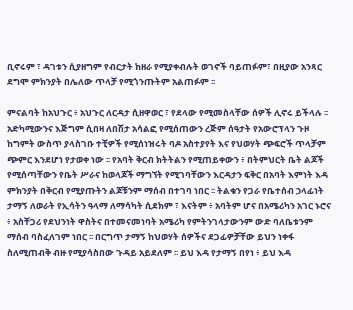ቢኖሩም ፣ ዳገቱን ሲያዘግም የብርታት ከዘራ የሚያቀብሉት ወገኖች ባይጠፉም፣ በዚያው አንጻር ደግሞ ምክንያት በሌለው ጥላቻ የሚጎንጡትም አልጠፉም ፡፡

ምናልባት ከአህጉር ፥ አህጉር ለርዳታ ሲዘዋወር ፣ የደላው የሚመስላቸው ሰዎች ሊኖሩ ይችላሉ ፡፡ አድካሚውንና እጅግም ሲበዛ ለበሽታ አሳልፎ የሚሰጠውን ረጅም ሰዓታት የአውሮፕላን ጉዞ ከግምት ውስጥ ያላስገቡ ተቺዎች የሚሰነዝሩት ባዶ አስተያየት እና የህወሃት ጭፍሮች ጥላቻም ጭምር እንደሆነ የታወቀ ነው ፡፡ የአባት ቅርብ ክትትልን የሚጠይቀውን ፥ በትምህርት ቤት ልጆች የሚሰጣቸውን የቤት ሥራና ከወላጆች ማግኘት የሚገባቸውን እርዳታን ፍቅር በአባት እምነት እዳ ምክንያት በቅርብ የሚያጡትን ልጆቹንም ማሰብ በተገባ ነበር ፡፡ ትልቁን የጋራ የቤተሰብ ኃላፊነት ታማኝ ለወራት የኢሳትን ዓላማ ለማሳካት ሲደክም ፣ እናትም ፥ አባትም ሆና በአሜሪካን አገር ኑሮና ፥ አስቸጋሪ የደህንነት ዋስትና በተመናመነባት አሜሪካ የምትንገላታውንም ውድ ባለቤቱንም ማሰብ ባስፈለገም ነበር ፡፡ በርግጥ ታማኝ ከህወሃት ሰዎችና ደጋፊዎቻቸው ይህን ነቀፋ ስለሚጠብቅ ብዙ የሚያሳስበው ጉዳይ አይደለም ፡፡ ይህ እዳ የታማኝ በየነ ፥ ይህ እዳ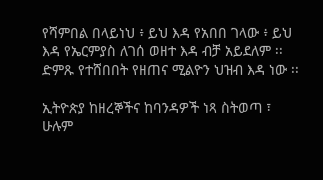የሻምበል በላይነህ ፥ ይህ እዳ የአበበ ገላው ፥ ይህ እዳ የኤርምያስ ለገሰ ወዘተ እዳ ብቻ አይደለም ፡፡ ድምጹ የተሸበበት የዘጠና ሚልዮን ህዝብ እዳ ነው ፡፡

ኢትዮጵያ ከዘረኞችና ከባንዳዎች ነጻ ስትወጣ ፣ ሁሉም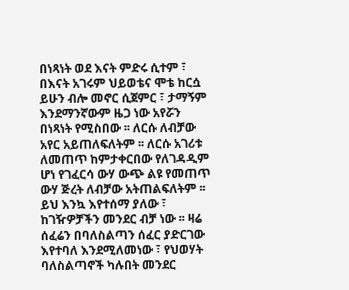በነጻነት ወደ እናት ምድሩ ሲተም ፣ በእናት አገሩም ህይወቴና ሞቴ ከርሷ ይሁን ብሎ መኖር ሲጀምር ፣ ታማኝም እንደማንኛውም ዜጋ ነው አየሯን በነጻነት የሚስበው ፡፡ ለርሱ ለብቻው አየር አይጠለፍለትም ፡፡ ለርሱ አገሪቱ ለመጠጥ ከምታቀርበው የለገዳዲም ሆነ የገፈርሳ ውሃ ውጭ ልዩ የመጠጥ ውሃ ጅረት ለብቻው አትጠልፍለትም ፡፡ ይህ እንኳ እየተሰማ ያለው ፣ ከገዥዎቻችን መንደር ብቻ ነው ፡፡ ዛሬ ሰፈሬን በባለስልጣን ሰፈር ያድርገው እየተባለ እንደሚለመነው ፣ የህወሃት ባለስልጣኖች ካሉበት መንደር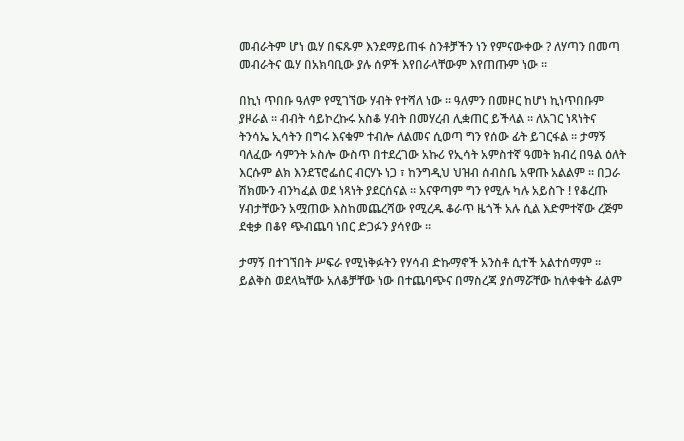መብራትም ሆነ ዉሃ በፍጹም እንደማይጠፋ ስንቶቻችን ነን የምናውቀው ? ለሃጣን በመጣ መብራትና ዉሃ በአክባቢው ያሉ ሰዎች እየበራላቸውም እየጠጡም ነው ፡፡

በኪነ ጥበቡ ዓለም የሚገኘው ሃብት የተሻለ ነው ፡፡ ዓለምን በመዞር ከሆነ ኪነጥበቡም ያዞራል ፡፡ ብብት ሳይኮረኩሩ አስቆ ሃብት በመሃረብ ሊቋጠር ይችላል ፡፡ ለአገር ነጻነትና ትንሳኤ ኢሳትን በግሩ እናቁም ተብሎ ለልመና ሲወጣ ግን የሰው ፊት ይገርፋል ፡፡ ታማኝ ባለፈው ሳምንት ኦስሎ ውስጥ በተደረገው አኩሪ የኢሳት አምስተኛ ዓመት ክብረ በዓል ዕለት እርሱም ልክ እንደፕሮፌሰር ብርሃኑ ነጋ ፣ ከንግዲህ ህዝብ ሰብስቤ አዋጡ አልልም ፡፡ በጋራ ሽክሙን ብንካፈል ወደ ነጻነት ያደርሰናል ፡፡ አናዋጣም ግን የሚሉ ካሉ አይስጉ ! የቆረጡ ሃብታቸውን አሟጠው እስከመጨረሻው የሚረዱ ቆራጥ ዜጎች አሉ ሲል እድምተኛው ረጅም ደቂቃ በቆየ ጭብጨባ ነበር ድጋፉን ያሳየው ፡፡

ታማኝ በተገኘበት ሥፍራ የሚነቅፉትን የሃሳብ ድኩማኖች አንስቶ ሲተች አልተሰማም ፡፡ ይልቅስ ወደላኳቸው አለቆቻቸው ነው በተጨባጭና በማስረጃ ያሰማሯቸው ከለቀቁት ፊልም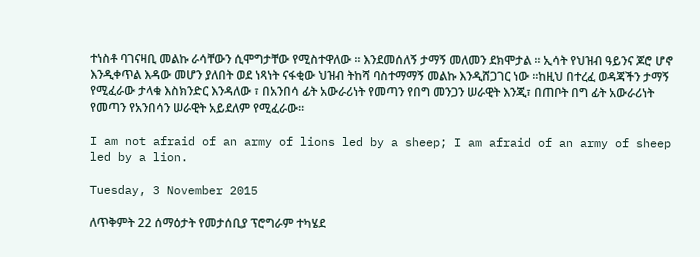ተነስቶ ባገናዛቢ መልኩ ራሳቸውን ሲሞግታቸው የሚስተዋለው ፡፡ እንደመሰለኝ ታማኝ መለመን ደክሞታል ፡፡ ኢሳት የህዝብ ዓይንና ጆሮ ሆኖ እንዲቀጥል እዳው መሆን ያለበት ወደ ነጻነት ናፋቂው ህዝብ ትከሻ ባስተማማኝ መልኩ እንዲሸጋገር ነው ፡፡ከዚህ በተረፈ ወዳጃችን ታማኝ የሚፈራው ታላቁ እስክንድር እንዳለው ፣ በአንበሳ ፊት አውራሪነት የመጣን የበግ መንጋን ሠራዊት እንጂ፣ በጠቦት በግ ፊት አውራሪነት የመጣን የአንበሳን ሠራዊት አይደለም የሚፈራው፡፡

I am not afraid of an army of lions led by a sheep; I am afraid of an army of sheep led by a lion.

Tuesday, 3 November 2015

ለጥቅምት 22 ሰማዕታት የመታሰቢያ ፕሮግራም ተካሄደ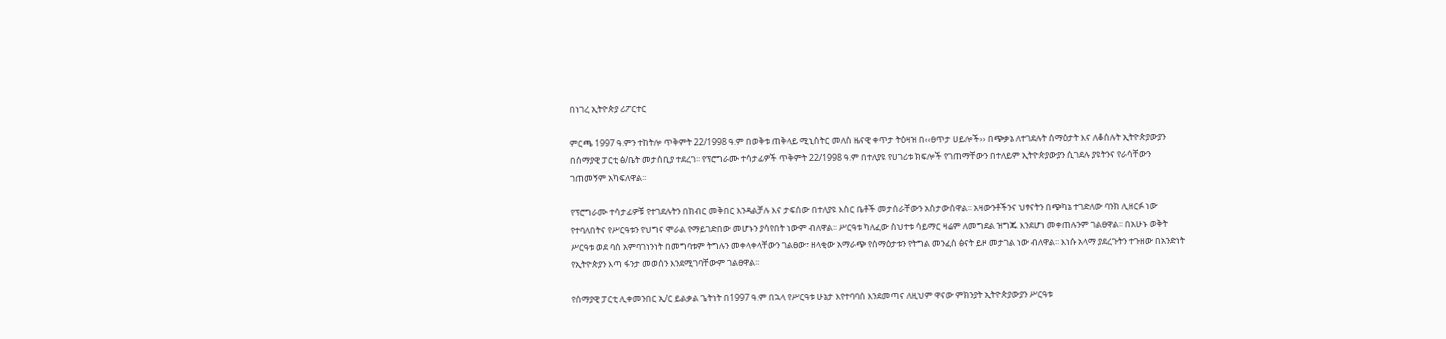በነገረ ኢትዮጵያ ሪፖርተር

ምርጫ 1997 ዓ.ምን ተከትሎ ጥቅምት 22/1998 ዓ.ም በወቅቱ ጠቅላይ ሚኒስትር መለስ ዜናዊ ቀጥታ ትዕዛዝ በ‹‹ፀጥታ ሀይሎች›› በጭቃኔ ለተገደሉት ሰማዕታት እና ለቆሰሉት ኢትዮጵያውያን በሰማያዊ ፓርቲ ፅ/ቤት መታሰቢያ ተደረገ፡፡ የፕሮግራሙ ተሳታፊዎች ጥቅምት 22/1998 ዓ.ም በተለያዩ የሀገሪቱ ክፍሎች የገጠማቸውን በተለይም ኢትዮጵያውያን ሲገደሉ ያዩትንና የራሳቸውን ገጠመኝም አካፍለዋል፡፡

የፕሮግራሙ ተሳታፊዎቹ የተገደሉትን በክብር መቅበር እንዳልቻሉ እና ታፍሰው በተለያዩ እስር ቤቶች መታሰራቸውን አስታውሰዋል፡፡ አዛውንቶችንና ህፃናትን በጭካኔ ተገድለው ባንክ ሊዘርፉ ነው የተባለበትና የሥርዓቱን የህግና ሞራል የማይገድበው መሆኑን ያሳየበት ነውም ብለዋል፡፡ ሥርዓቱ ካለፈው ስህተቱ ሳይማር ዛሬም ለመግደል ዝግጁ እንደሆነ መቀጠሉንም ገልፀዋል፡፡ በአሁኑ ወቅት ሥርዓቱ ወደ ባሰ አምባገነንነት በመግባቱም ትግሉን መቀላቀላቸውን ገልፀው፣ ዘላቂው አማራጭ የሰማዕታቱን የትግል መንፈስ ፅናት ይዞ መታገል ነው ብለዋል፡፡ እነሱ አላማ ያደረጉትን ተጉዘው በአንድነት የኢትዮጵያን እጣ ፋንታ መወሰን እንደሚገባቸውም ገልፀዋል፡፡

የሰማያዊ ፓርቲ ሊቀመንበር ኢ/ር ይልቃል ጌትነት በ1997 ዓ.ም በኋላ የሥርዓቱ ሁኔታ እየተባባሰ እንደመጣና ለዚህም ዋናው ምክንያት ኢትዮጵያውያን ሥርዓቱ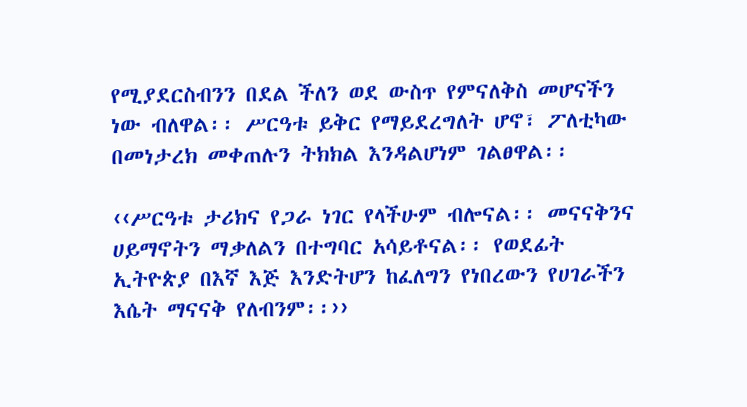የሚያደርስብንን በደል ችለን ወደ ውስጥ የምናለቅስ መሆናችን ነው ብለዋል፡፡ ሥርዓቱ ይቅር የማይደረግለት ሆኖ፣ ፖለቲካው በመነታረክ መቀጠሉን ትክክል እንዳልሆነም ገልፀዋል፡፡

‹‹ሥርዓቱ ታሪክና የጋራ ነገር የላችሁም ብሎናል፡፡ መናናቅንና ሀይማኖትን ማቃለልን በተግባር አሳይቶናል፡፡ የወደፊት ኢትዮጵያ በእኛ እጅ እንድትሆን ከፈለግን የነበረውን የሀገራችን እሴት ማናናቅ የለብንም፡፡››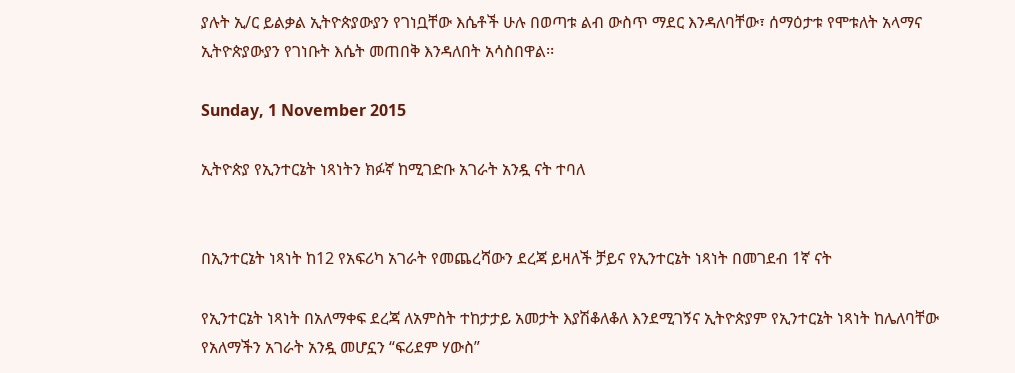ያሉት ኢ/ር ይልቃል ኢትዮጵያውያን የገነቧቸው እሴቶች ሁሉ በወጣቱ ልብ ውስጥ ማደር እንዳለባቸው፣ ሰማዕታቱ የሞቱለት አላማና ኢትዮጵያውያን የገነቡት እሴት መጠበቅ እንዳለበት አሳስበዋል፡፡

Sunday, 1 November 2015

ኢትዮጵያ የኢንተርኔት ነጻነትን ክፉኛ ከሚገድቡ አገራት አንዷ ናት ተባለ


በኢንተርኔት ነጻነት ከ12 የአፍሪካ አገራት የመጨረሻውን ደረጃ ይዛለች ቻይና የኢንተርኔት ነጻነት በመገደብ 1ኛ ናት

የኢንተርኔት ነጻነት በአለማቀፍ ደረጃ ለአምስት ተከታታይ አመታት እያሽቆለቆለ እንደሚገኝና ኢትዮጵያም የኢንተርኔት ነጻነት ከሌለባቸው የአለማችን አገራት አንዷ መሆኗን “ፍሪደም ሃውስ”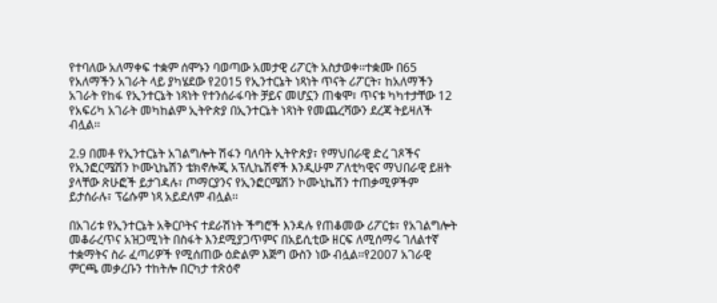የተባለው አለማቀፍ ተቋም ሰሞኑን ባወጣው አመታዊ ሪፖርት አስታወቀ፡፡ተቋሙ በ65 የአለማችን አገራት ላይ ያካሄደው የ2015 የኢንተርኔት ነጻነት ጥናት ሪፖርት፣ ከአለማችን አገራት የከፋ የኢንተርኔት ነጻነት የተንሰራፋባት ቻይና መሆኗን ጠቁሞ፣ ጥናቱ ካካተታቸው 12 የአፍሪካ አገራት መካከልም ኢትዮጵያ በኢንተርኔት ነጻነት የመጨረሻውን ደረጃ ትይዛለች ብሏል፡፡

2.9 በመቶ የኢንተርኔት አገልግሎት ሽፋን ባለባት ኢትዮጵያ፣ የማህበራዊ ድረ ገጾችና የኢንፎርሜሽን ኮሙኒኬሽን ቴክኖሎጂ አፕሊኬሽኖች እንዲሁም ፖለቲካዊና ማህበራዊ ይዘት ያላቸው ጽሁፎች ይታገዳሉ፣ ጦማርያንና የኢንፎርሜሽን ኮሙኒኬሽን ተጠቃሚዎችም ይታሰራሉ፣ ፕሬሱም ነጻ አይደለም ብሏል፡፡

በአገሪቱ የኢንተርኔት አቅርቦትና ተደራሽነት ችግሮች እንዳሉ የጠቆመው ሪፖርቱ፣ የአገልግሎት መቆራረጥና አዝጋሚነት በስፋት እንደሚያጋጥምና በአይሲቲው ዘርፍ ለሚሰማሩ ገለልተኛ ተቋማትና ስራ ፈጣሪዎች የሚሰጠው ዕድልም እጅግ ውስን ነው ብሏል፡፡የ2007 አገራዊ ምርጫ መቃረቡን ተከትሎ በርካታ ተጽዕኖ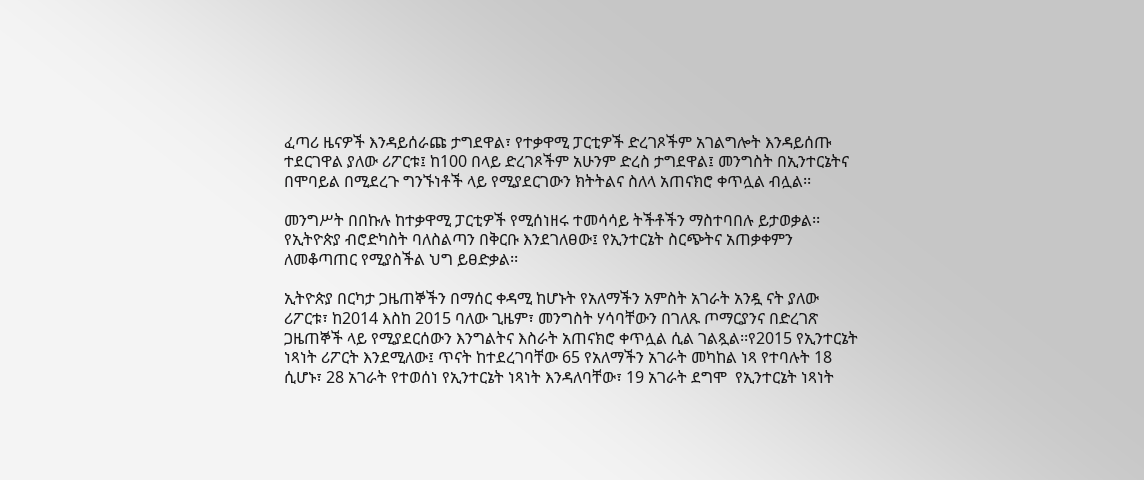ፈጣሪ ዜናዎች እንዳይሰራጩ ታግደዋል፣ የተቃዋሚ ፓርቲዎች ድረገጾችም አገልግሎት እንዳይሰጡ ተደርገዋል ያለው ሪፖርቱ፤ ከ100 በላይ ድረገጾችም አሁንም ድረስ ታግደዋል፤ መንግስት በኢንተርኔትና በሞባይል በሚደረጉ ግንኙነቶች ላይ የሚያደርገውን ክትትልና ስለላ አጠናክሮ ቀጥሏል ብሏል፡፡

መንግሥት በበኩሉ ከተቃዋሚ ፓርቲዎች የሚሰነዘሩ ተመሳሳይ ትችቶችን ማስተባበሉ ይታወቃል፡፡ የኢትዮጵያ ብሮድካስት ባለስልጣን በቅርቡ እንደገለፀው፤ የኢንተርኔት ስርጭትና አጠቃቀምን ለመቆጣጠር የሚያስችል ህግ ይፀድቃል፡፡

ኢትዮጵያ በርካታ ጋዜጠኞችን በማሰር ቀዳሚ ከሆኑት የአለማችን አምስት አገራት አንዷ ናት ያለው ሪፖርቱ፣ ከ2014 እስከ 2015 ባለው ጊዜም፣ መንግስት ሃሳባቸውን በገለጹ ጦማርያንና በድረገጽ ጋዜጠኞች ላይ የሚያደርሰውን እንግልትና እስራት አጠናክሮ ቀጥሏል ሲል ገልጿል፡፡የ2015 የኢንተርኔት ነጻነት ሪፖርት እንደሚለው፤ ጥናት ከተደረገባቸው 65 የአለማችን አገራት መካከል ነጻ የተባሉት 18 ሲሆኑ፣ 28 አገራት የተወሰነ የኢንተርኔት ነጻነት እንዳለባቸው፣ 19 አገራት ደግሞ  የኢንተርኔት ነጻነት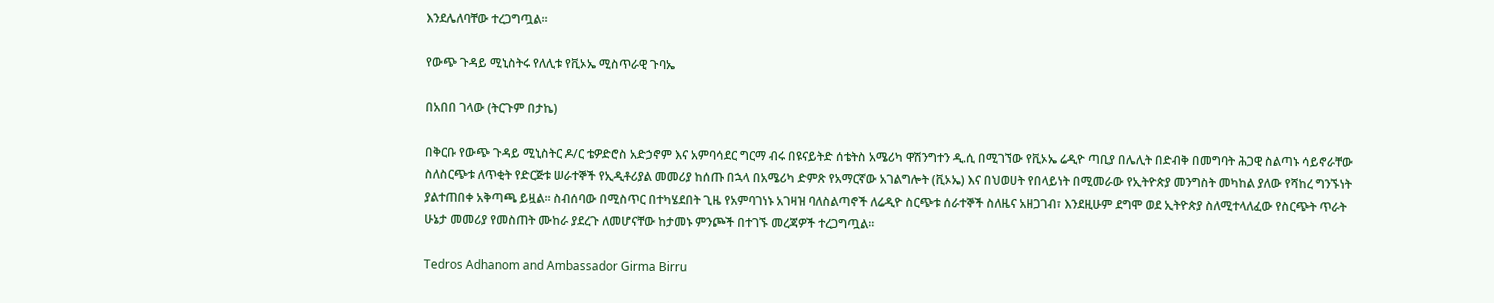እንደሌለባቸው ተረጋግጧል፡፡

የውጭ ጉዳይ ሚኒስትሩ የለሊቱ የቪኦኤ ሚስጥራዊ ጉባኤ

በአበበ ገላው (ትርጉም በታኬ)

በቅርቡ የውጭ ጉዳይ ሚኒስትር ዶ/ር ቴዎድሮስ አድኃኖም እና አምባሳደር ግርማ ብሩ በዩናይትድ ሰቴትስ አሜሪካ ዋሽንግተን ዲ.ሲ በሚገኘው የቪኦኤ ሬዲዮ ጣቢያ በሌሊት በድብቅ በመግባት ሕጋዊ ስልጣኑ ሳይኖራቸው ስለስርጭቱ ለጥቂት የድርጅቱ ሠራተኞች የኢዲቶሪያል መመሪያ ከሰጡ በኋላ በአሜሪካ ድምጽ የአማርኛው አገልግሎት (ቪኦኤ) እና በህወሀት የበላይነት በሚመራው የኢትዮጵያ መንግስት መካከል ያለው የሻከረ ግንኙነት ያልተጠበቀ አቅጣጫ ይዟል፡፡ ስብሰባው በሚስጥር በተካሄደበት ጊዜ የአምባገነኑ አገዛዝ ባለስልጣኖች ለሬዲዮ ስርጭቱ ሰራተኞች ስለዜና አዘጋገብ፣ እንደዚሁም ደግሞ ወደ ኢትዮጵያ ስለሚተላለፈው የስርጭት ጥራት ሁኔታ መመሪያ የመስጠት ሙከራ ያደረጉ ለመሆናቸው ከታመኑ ምንጮች በተገኙ መረጃዎች ተረጋግጧል፡፡

Tedros Adhanom and Ambassador Girma Birru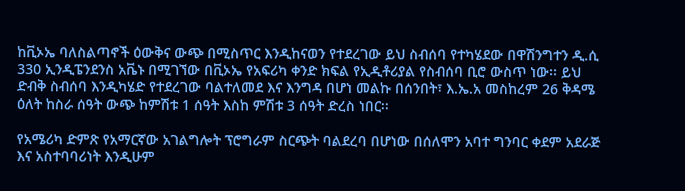ከቪኦኤ ባለስልጣኖች ዕውቅና ውጭ በሚስጥር እንዲከናወን የተደረገው ይህ ስብሰባ የተካሄደው በዋሽንግተን ዲ.ሲ 330 ኢንዲፔንደንስ አቬኑ በሚገኘው በቪኦኤ የአፍሪካ ቀንድ ክፍል የኢዲቶሪያል የስብሰባ ቢሮ ውስጥ ነው፡፡ ይህ ድብቅ ስብሰባ እንዲካሄድ የተደረገው ባልተለመደ እና እንግዳ በሆነ መልኩ በሰንበት፣ እ.ኤ.አ መስከረም 26 ቅዳሜ ዕለት ከስራ ሰዓት ውጭ ከምሽቱ 1 ሰዓት እስከ ምሽቱ 3 ሰዓት ድረስ ነበር፡፡

የአሜሪካ ድምጽ የአማርኛው አገልግሎት ፕሮግራም ስርጭት ባልደረባ በሆነው በሰለሞን አባተ ግንባር ቀደም አደራጅ እና አስተባባሪነት እንዲሁም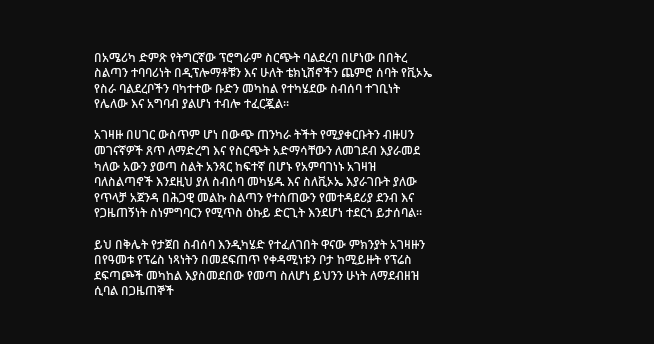በአሜሪካ ድምጽ የትግርኛው ፕሮግራም ስርጭት ባልደረባ በሆነው በበትረ ስልጣን ተባባሪነት በዲፕሎማቶቹን እና ሁለት ቴክኒሸኖችን ጨምሮ ሰባት የቪኦኤ የስራ ባልደረቦችን ባካተተው ቡድን መካከል የተካሄደው ስብሰባ ተገቢነት የሌለው እና አግባብ ያልሆነ ተብሎ ተፈርጇል፡፡

አገዛዙ በሀገር ውስጥም ሆነ በውጭ ጠንካራ ትችት የሚያቀርቡትን ብዙሀን መገናኛዎች ጸጥ ለማድረግ እና የስርጭት አድማሳቸውን ለመገደብ እያራመደ ካለው አውን ያወጣ ስልት አንጻር ከፍተኛ በሆኑ የአምባገነኑ አገዛዝ ባለስልጣኖች እንደዚህ ያለ ስብሰባ መካሄዱ እና ስለቪኦኤ እያራገቡት ያለው የጥላቻ አጀንዳ በሕጋዊ መልኩ ስልጣን የተሰጠውን የመተዳደሪያ ደንብ እና የጋዜጠኝነት ስነምግባርን የሚጥስ ዕኩይ ድርጊት እንደሆነ ተደርጎ ይታሰባል፡፡

ይህ በቅሌት የታጀበ ስብሰባ እንዲካሄድ የተፈለገበት ዋናው ምክንያት አገዛዙን በየዓመቱ የፕሬስ ነጻነትን በመደፍጠጥ የቀዳሚነቱን ቦታ ከሚይዙት የፕሬስ ደፍጣጮች መካከል እያስመደበው የመጣ ስለሆነ ይህንን ሁነት ለማደብዘዝ ሲባል በጋዜጠኞች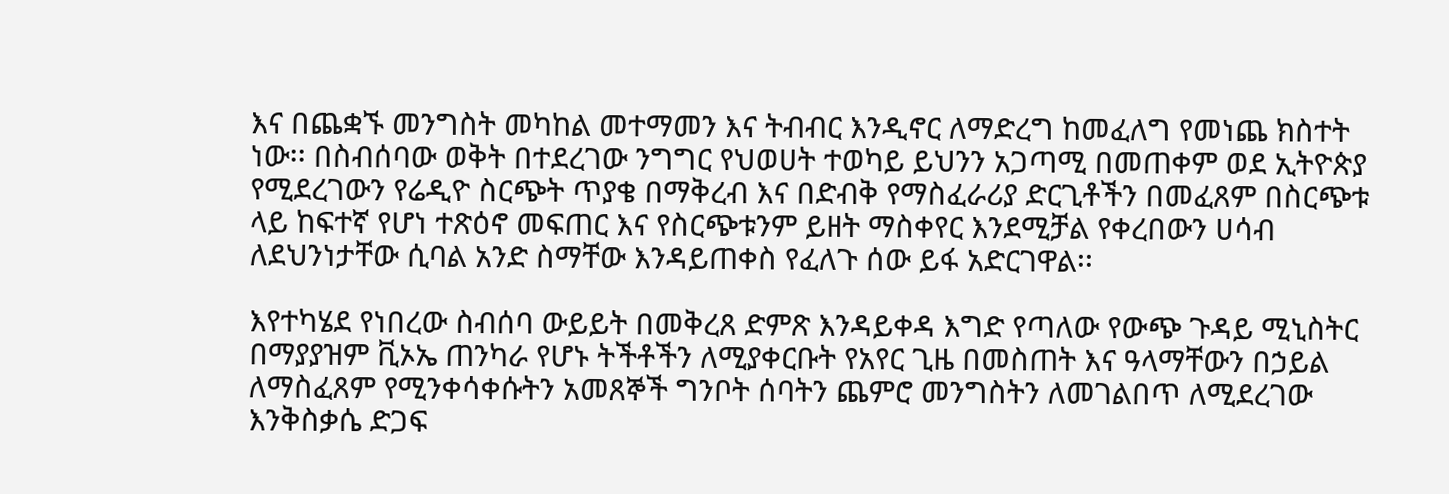እና በጨቋኙ መንግስት መካከል መተማመን እና ትብብር እንዲኖር ለማድረግ ከመፈለግ የመነጨ ክስተት ነው፡፡ በስብሰባው ወቅት በተደረገው ንግግር የህወሀት ተወካይ ይህንን አጋጣሚ በመጠቀም ወደ ኢትዮጵያ የሚደረገውን የሬዲዮ ስርጭት ጥያቄ በማቅረብ እና በድብቅ የማስፈራሪያ ድርጊቶችን በመፈጸም በስርጭቱ ላይ ከፍተኛ የሆነ ተጽዕኖ መፍጠር እና የስርጭቱንም ይዘት ማስቀየር እንደሚቻል የቀረበውን ሀሳብ ለደህንነታቸው ሲባል አንድ ስማቸው እንዳይጠቀስ የፈለጉ ሰው ይፋ አድርገዋል፡፡

እየተካሄደ የነበረው ስብሰባ ውይይት በመቅረጸ ድምጽ እንዳይቀዳ እግድ የጣለው የውጭ ጉዳይ ሚኒስትር በማያያዝም ቪኦኤ ጠንካራ የሆኑ ትችቶችን ለሚያቀርቡት የአየር ጊዜ በመስጠት እና ዓላማቸውን በኃይል ለማስፈጸም የሚንቀሳቀሱትን አመጸኞች ግንቦት ሰባትን ጨምሮ መንግስትን ለመገልበጥ ለሚደረገው እንቅስቃሴ ድጋፍ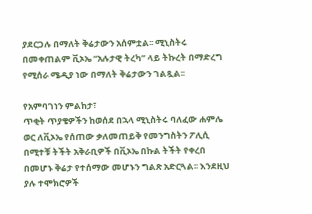ያደርጋሉ በማለት ቅሬታውን አሰምቷል፡፡ ሚኒስትሩ በመቀጠልም ቪኦኤ “አሉታዊ ትረካ” ላይ ትኩረት በማድረግ የሚሰራ ሜዲያ ነው በማለት ቅሬታውን ገልጿል፡፡

የአምባገነን ምልከታ፣
ጥቂት ጥያቄዎችን ከወሰደ በኋላ ሚኒስትሩ ባለፈው ሐምሌ ወር ለቪኦኤ የሰጠው ቃለመጠይቅ የመንግስትን ፖሊሲ በሚተቹ ትችት አቅራቢዎች በቪኦኤ በኩል ትችት የቀረበ በመሆኑ ቅሬታ የተሰማው መሆኑን ግልጽ አድርጓል፡፡ እንደዚህ ያሉ ተሞክሮዎች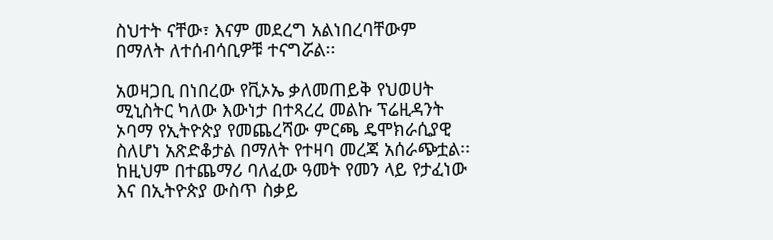ስህተት ናቸው፣ እናም መደረግ አልነበረባቸውም በማለት ለተሰብሳቢዎቹ ተናግሯል፡፡

አወዛጋቢ በነበረው የቪኦኤ ቃለመጠይቅ የህወሀት ሚኒስትር ካለው እውነታ በተጻረረ መልኩ ፕሬዚዳንት ኦባማ የኢትዮጵያ የመጨረሻው ምርጫ ዴሞክራሲያዊ ስለሆነ አጽድቆታል በማለት የተዛባ መረጃ አሰራጭቷል፡፡ ከዚህም በተጨማሪ ባለፈው ዓመት የመን ላይ የታፈነው እና በኢትዮጵያ ውስጥ ስቃይ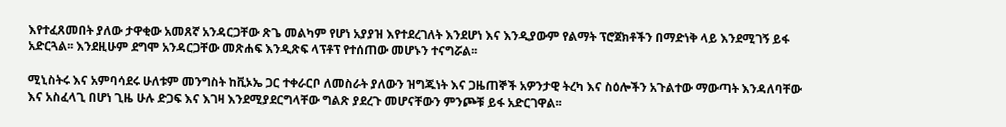እየተፈጸመበት ያለው ታዋቂው አመጸኛ አንዳርጋቸው ጽጌ መልካም የሆነ አያያዝ እየተደረገለት እንደሆነ እና እንዲያውም የልማት ፕሮጀክቶችን በማድነቅ ላይ እንደሚገኝ ይፋ አድርጓል፡፡ እንደዚሁም ደግሞ አንዳርጋቸው መጽሐፍ እንዲጽፍ ላፕቶፕ የተሰጠው መሆኑን ተናግሯል፡፡

ሚኒስትሩ እና አምባሳደሩ ሁለቱም መንግስት ከቪኦኤ ጋር ተቀራርቦ ለመስራት ያለውን ዝግጁነት እና ጋዜጠኞች አዎንታዊ ትረካ እና ስዕሎችን አጉልተው ማውጣት እንዳለባቸው እና አስፈላጊ በሆነ ጊዜ ሁሉ ድጋፍ እና እገዛ እንደሚያደርግላቸው ግልጽ ያደረጉ መሆናቸውን ምንጮቹ ይፋ አድርገዋል፡፡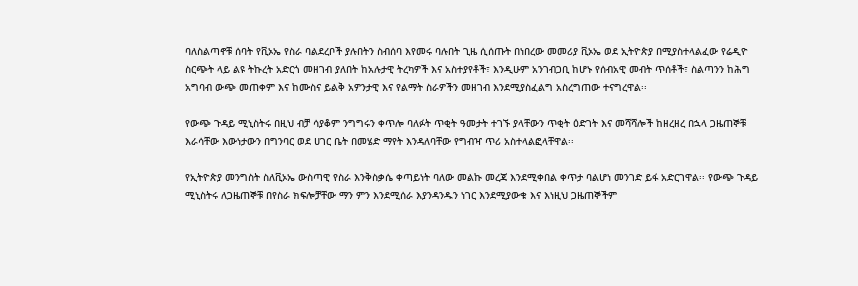ባለስልጣኖቹ ሰባት የቪኦኤ የስራ ባልደረቦች ያሉበትን ስብሰባ እየመሩ ባሉበት ጊዜ ሲሰጡት በነበረው መመሪያ ቪኦኤ ወደ ኢትዮጵያ በሚያስተላልፈው የሬዲዮ ስርጭት ላይ ልዩ ትኩረት አድርጎ መዘገብ ያለበት ከአሉታዊ ትረካዎች እና አስተያየቶች፣ እንዲሁም አንገብጋቢ ከሆኑ የሰብአዊ መብት ጥሰቶች፣ ስልጣንን ከሕግ አግባብ ውጭ መጠቀም እና ከሙስና ይልቅ አዎንታዊ እና የልማት ስራዎችን መዘገብ እንደሚያስፈልግ አስረግጠው ተናግረዋል፡፡

የውጭ ጉዳይ ሚኒስትሩ በዚህ ብቻ ሳያቆም ንግግሩን ቀጥሎ ባለፉት ጥቂት ዓመታት ተገኙ ያላቸውን ጥቂት ዕድገት እና መሻሻሎች ከዘረዘረ በኋላ ጋዜጠኞቹ እራሳቸው እውነታውን በግንባር ወደ ሀገር ቤት በመሄድ ማየት እንዳለባቸው የግብዣ ጥሪ አስተላልፎላቸዋል፡፡

የኢትዮጵያ መንግስት ስለቪኦኤ ውስጣዊ የስራ እንቅስቃሴ ቀጣይነት ባለው መልኩ መረጃ እንደሚቀበል ቀጥታ ባልሆነ መንገድ ይፋ አድርገዋል፡፡ የውጭ ጉዳይ ሚኒስትሩ ለጋዜጠኞቹ በየስራ ክፍሎቻቸው ማን ምን እንደሚሰራ እያንዳንዱን ነገር እንደሚያውቁ እና እነዚህ ጋዜጠኞችም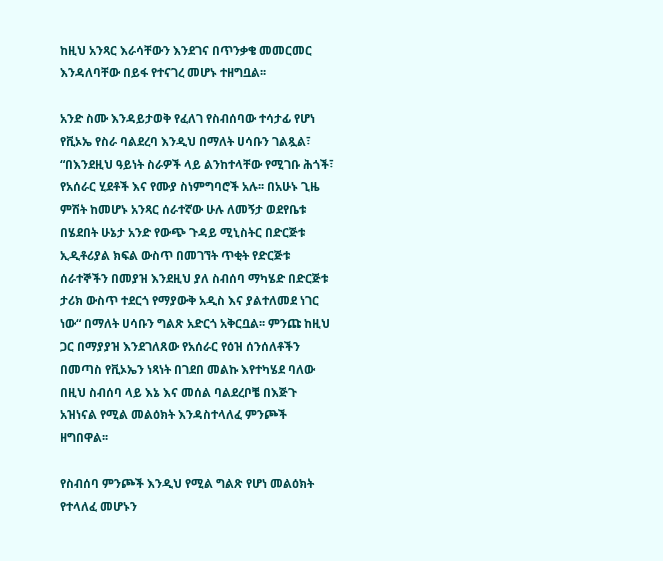ከዚህ አንጻር እራሳቸውን እንደገና በጥንቃቄ መመርመር እንዳለባቸው በይፋ የተናገረ መሆኑ ተዘግቧል፡፡

አንድ ስሙ እንዳይታወቅ የፈለገ የስብሰባው ተሳታፊ የሆነ የቪኦኤ የስራ ባልደረባ እንዲህ በማለት ሀሳቡን ገልጿል፣ “በእንደዚህ ዓይነት ስራዎች ላይ ልንከተላቸው የሚገቡ ሕጎች፣ የአሰራር ሂደቶች እና የሙያ ስነምግባሮች አሉ፡፡ በአሁኑ ጊዜ ምሽት ከመሆኑ አንጻር ሰራተኛው ሁሉ ለመኝታ ወደየቤቱ በሄደበት ሁኔታ አንድ የውጭ ጉዳይ ሚኒስትር በድርጅቱ ኢዲቶሪያል ክፍል ውስጥ በመገኘት ጥቂት የድርጅቱ ሰራተኞችን በመያዝ እንደዚህ ያለ ስብሰባ ማካሄድ በድርጅቱ ታሪክ ውስጥ ተደርጎ የማያውቅ አዲስ እና ያልተለመደ ነገር ነው“ በማለት ሀሳቡን ግልጽ አድርጎ አቅርቧል፡፡ ምንጩ ከዚህ ጋር በማያያዝ እንደገለጸው የአሰራር የዕዝ ሰንሰለቶችን በመጣስ የቪኦኤን ነጻነት በገደበ መልኩ እየተካሄደ ባለው በዚህ ስብሰባ ላይ እኔ እና መሰል ባልደረቦቼ በእጅጉ አዝነናል የሚል መልዕክት እንዳስተላለፈ ምንጮች ዘግበዋል፡፡

የስብሰባ ምንጮች እንዲህ የሚል ግልጽ የሆነ መልዕክት የተላለፈ መሆኑን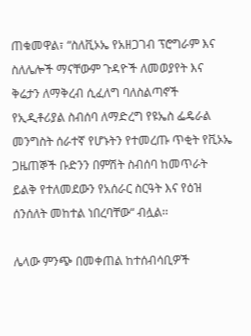ጠቁመዋል፣ “ስለቪኦኤ የአዘጋገብ ፕሮግራም እና ስለሌሎች ማናቸውም ጉዳዮች ለመወያየት እና ቅሬታን ለማቅረብ ሲፈለግ ባለስልጣኖች የኢዲቶሪያል ስብሰባ ለማድረግ የዩኤስ ፌዴራል መንግስት ሰራተኛ የሆኑትን የተመረጡ ጥቂት የቪኦኤ ጋዜጠኞች ቡድንን በምሽት ስብሰባ ከመጥራት ይልቅ የተለመደውን የአሰራር ስርዓት እና የዕዝ ሰንሰለት መከተል ነበረባቸው“ ብሏል፡፡

ሌላው ምንጭ በመቀጠል ከተሰብሳቢዎች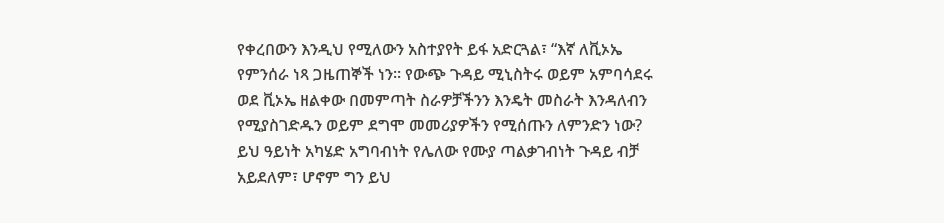የቀረበውን እንዲህ የሚለውን አስተያየት ይፋ አድርጓል፣ “እኛ ለቪኦኤ የምንሰራ ነጻ ጋዜጠኞች ነን፡፡ የውጭ ጉዳይ ሚኒስትሩ ወይም አምባሳደሩ ወደ ቪኦኤ ዘልቀው በመምጣት ስራዎቻችንን እንዴት መስራት እንዳለብን የሚያስገድዱን ወይም ደግሞ መመሪያዎችን የሚሰጡን ለምንድን ነው? ይህ ዓይነት አካሄድ አግባብነት የሌለው የሙያ ጣልቃገብነት ጉዳይ ብቻ አይደለም፣ ሆኖም ግን ይህ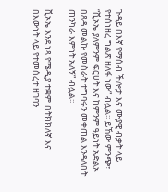ጉዳይ በእኛ የማሰብ ችሎታ እና ሙያዊ ብቃት ላይ የተሰነዘረ ግልጽ ዘለፋ ነው“ ብሏል፡፡ ይኸው ምንጭ፣ “ቪኦኤ ያለምንም ፍርሀት እና ከምንም ዓይነት አድልኦ በጸዳ መልኩ የመስራት ተግባሩን መቀጠል እንዳለበት ጠንካራ እምነት አለኝ“ ብሏል፡፡

ቪኦኤ እንደ ነጻ የሜዲያ ተቋም በትክክለኛ እና በእውነት ላይ የተመሰረተ ዘገባን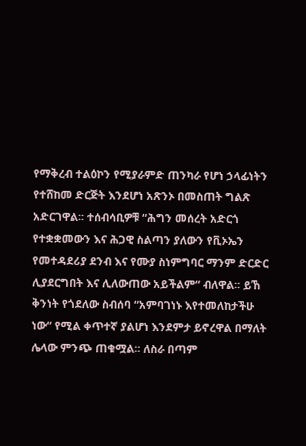የማቅረብ ተልዕኮን የሚያራምድ ጠንካራ የሆነ ኃላፊነትን የተሸከመ ድርጅት እንደሆነ አጽንኦ በመስጠት ግልጽ አድርገዋል፡፡ ተሰብሳቢዎቹ “ሕግን መሰረት አድርጎ የተቋቋመውን እና ሕጋዊ ስልጣን ያለውን የቪኦኤን የመተዳደሪያ ደንብ እና የሙያ ስነምግባር ማንም ድርድር ሊያደርግበት እና ሊለውጠው አይችልም“ ብለዋል፡፡ ይኸ ቅንነት የጎደለው ስብሰባ “አምባገነኑ እየተመለከታችሁ ነው“ የሚል ቀጥተኛ ያልሆነ እንደምታ ይኖረዋል በማለት ሌላው ምንጭ ጠቁሟል፡፡ ለስራ በጣም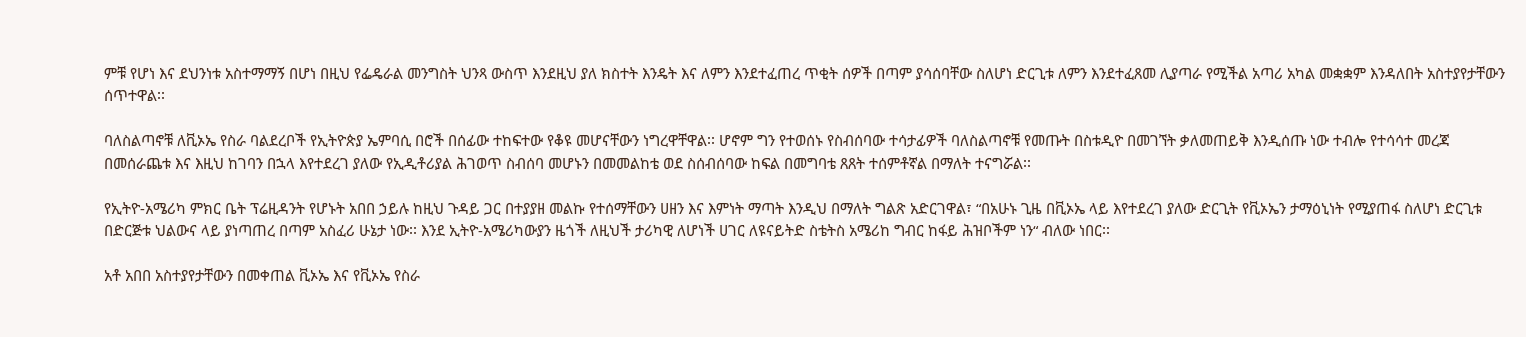ምቹ የሆነ እና ደህንነቱ አስተማማኝ በሆነ በዚህ የፌዴራል መንግስት ህንጻ ውስጥ እንደዚህ ያለ ክስተት እንዴት እና ለምን እንደተፈጠረ ጥቂት ሰዎች በጣም ያሳሰባቸው ስለሆነ ድርጊቱ ለምን እንደተፈጸመ ሊያጣራ የሚችል አጣሪ አካል መቋቋም እንዳለበት አስተያየታቸውን ሰጥተዋል፡፡

ባለስልጣኖቹ ለቪኦኤ የስራ ባልደረቦች የኢትዮጵያ ኤምባሲ በሮች በሰፊው ተከፍተው የቆዩ መሆናቸውን ነግረዋቸዋል፡፡ ሆኖም ግን የተወሰኑ የስብሰባው ተሳታፊዎች ባለስልጣኖቹ የመጡት በስቱዲዮ በመገኘት ቃለመጠይቅ እንዲሰጡ ነው ተብሎ የተሳሳተ መረጃ በመሰራጨቱ እና እዚህ ከገባን በኋላ እየተደረገ ያለው የኢዲቶሪያል ሕገወጥ ስብሰባ መሆኑን በመመልከቴ ወደ ስሰብሰባው ከፍል በመግባቴ ጸጸት ተሰምቶኛል በማለት ተናግሯል፡፡

የኢትዮ-አሜሪካ ምክር ቤት ፕሬዚዳንት የሆኑት አበበ ኃይሉ ከዚህ ጉዳይ ጋር በተያያዘ መልኩ የተሰማቸውን ሀዘን እና እምነት ማጣት እንዲህ በማለት ግልጽ አድርገዋል፣ “በአሁኑ ጊዜ በቪኦኤ ላይ እየተደረገ ያለው ድርጊት የቪኦኤን ታማዕኒነት የሚያጠፋ ስለሆነ ድርጊቱ በድርጅቱ ህልውና ላይ ያነጣጠረ በጣም አስፈሪ ሁኔታ ነው፡፡ እንደ ኢትዮ-አሜሪካውያን ዜጎች ለዚህች ታሪካዊ ለሆነች ሀገር ለዩናይትድ ስቴትስ አሜሪከ ግብር ከፋይ ሕዝቦችም ነን“ ብለው ነበር፡፡

አቶ አበበ አስተያየታቸውን በመቀጠል ቪኦኤ እና የቪኦኤ የስራ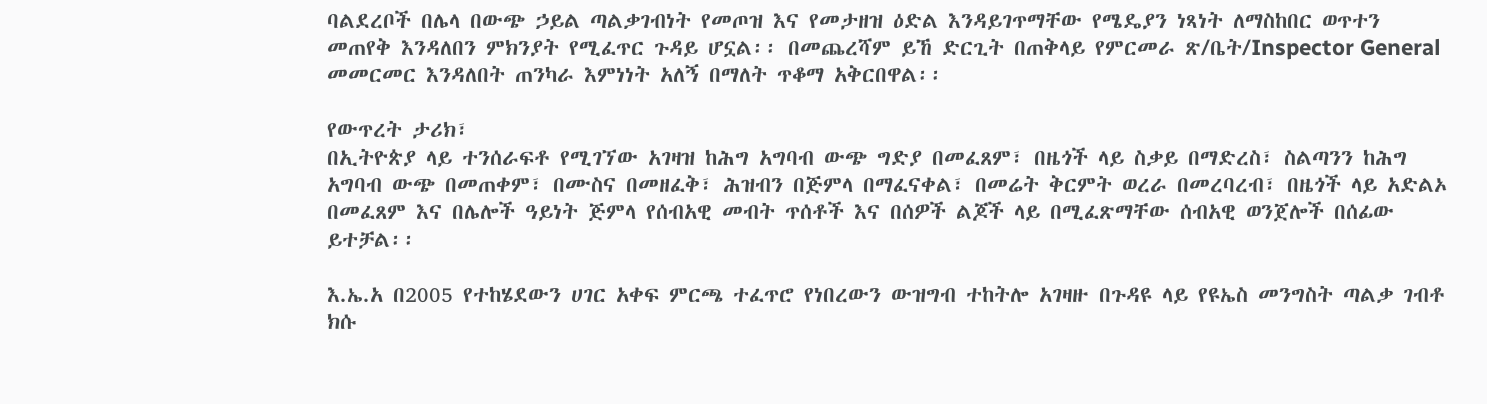ባልደረቦች በሌላ በውጭ ኃይል ጣልቃገብነት የመጦዝ እና የመታዘዝ ዕድል እንዳይገጥማቸው የሜዴያን ነጻነት ለማስከበር ወጥተን መጠየቅ እንዳለበን ምክንያት የሚፈጥር ጉዳይ ሆኗል፡፡ በመጨረሻም ይኸ ድርጊት በጠቅላይ የምርመራ ጽ/ቤት/Inspector General መመርመር እንዳለበት ጠንካራ እምነነት አለኝ በማለት ጥቆማ አቅርበዋል፡፡

የውጥረት ታሪክ፣
በኢትዮጵያ ላይ ተንሰራፍቶ የሚገኘው አገዛዝ ከሕግ አግባብ ውጭ ግድያ በመፈጸም፣ በዜጎች ላይ ስቃይ በማድረስ፣ ስልጣንን ከሕግ አግባብ ውጭ በመጠቀም፣ በሙስና በመዘፈቅ፣ ሕዝብን በጅምላ በማፈናቀል፣ በመሬት ቅርምት ወረራ በመረባረብ፣ በዜጎች ላይ አድልኦ በመፈጸም እና በሌሎች ዓይነት ጅምላ የሰብአዊ መብት ጥሰቶች እና በሰዎች ልጆች ላይ በሚፈጽማቸው ሰብአዊ ወንጀሎች በሰፊው ይተቻል፡፡

እ.ኤ.አ በ2005 የተከሄደውን ሀገር አቀፍ ምርጫ ተፈጥሮ የነበረውን ውዝግብ ተከትሎ አገዛዙ በጉዳዩ ላይ የዩኤስ መንግስት ጣልቃ ገብቶ ክሱ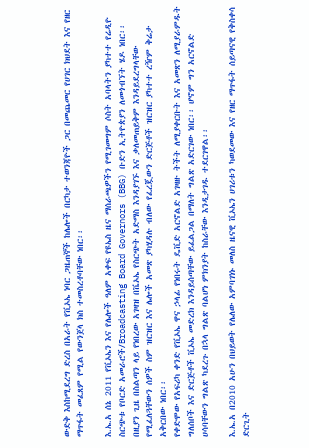ውድቅ እስከሚደረግ ድረስ በአራት የቪኦኤ ነባር ጋዜጠኞች ከሌሎች በርካታ ተወንጃዮች ጋር በመጨመር የሀገር ክህደት እና የዘር ማጥፋት መፈጸም የሚል የውንጀላ ክስ ተመስረቶባቸው ነበር፡፡

እ.ኤ.አ ሰኔ 2011 የቪኦኤን እና የሌሎች ዓለም አቀፍ የዩኤስ ዜና ማሰራጫዎችን የሚገመግም ሶስት አባላትን ያካተተ የሬዲዮ ስርጭቱ የቦርድ አመራሮች/Broadcasting Board Governors (BBG) ቡድን ኢትዮጵያን ለመጎብኘት ሄዶ ነበር፡፡ በዚያን ጊዜ በስልጣን ላይ የነበረው አገዛዝ በቬኦኤ የስርጭት አድማስ እንዳያገኙ እና ቃለመጠይቅም እንዳይደረግላቸው የሚፈለጓቸውን ሰዎች ስም ዝርዝር እና ሌሎች አመጽ ያካሂዳሉ ብለው የፈረጇውን ድርጅቶች ዝርዝር ያካተተ ረዥም ቅሬታ አቅርበው ነበር፡፡
የቀድሞው የአፍሪካ ቀንድ የቪኦኤ ዋና ኃላፊ የነበሩት ዴቪድ አርኖልድ አገዛዙ ትችት ለሚያቀርቡት እና አመጽን ለሚያራምዱት ግለሰቦች እና ድርጅቶች ቪኦኤ መድረክ እንዳይሰጣቸው ይፈልጋል በማለት ግልጽ አድርገው ነበር፡፡ ሆኖም ግን አርኖልድ ሀሳባቸውን ግልጽ ካደረጉ በኋላ ግልጽ ባልሆነ ምክንያት ከስራቸው እንዲታገዱ ተደርገዋል፡፡

እ.ኤ.አ በ2010 አሁን በህይወት የሌለው አምባገነኑ መለስ ዜናዊ ቪኦኤን ሀገሪቱን ካወደመው እና የዘር ማጥፋት ሰይጣናዊ የቅስቀሳ ድርጊት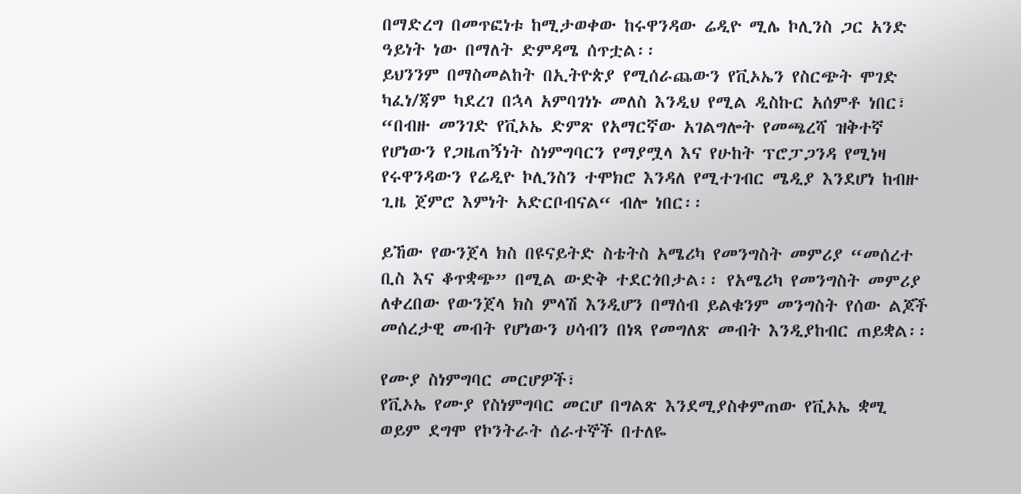በማድረግ በመጥፎነቱ ከሚታወቀው ከሩዋንዳው ሬዲዮ ሚሌ ኮሊንስ ጋር አንድ ዓይነት ነው በማለት ድምዳሜ ሰጥቷል፡፡
ይህንንም በማስመልከት በኢትዮጵያ የሚሰራጨውን የቪኦኤን የስርጭት ሞገድ ካፈነ/ጃም ካደረገ በኋላ አምባገነኑ መለስ እንዲህ የሚል ዲስኩር አሰምቶ ነበር፣ “በብዙ መንገድ የቪኦኤ ድምጽ የአማርኛው አገልግሎት የመጫረሻ ዝቅተኛ የሆነውን የጋዜጠኝነት ስነምግባርን የማያሟላ እና የሁከት ፕሮፓጋንዳ የሚነዛ የሩዋንዳውን የሬዲዮ ኮሊንስን ተሞክሮ እንዳለ የሚተገብር ሜዲያ እንደሆነ ከብዙ ጊዜ ጀምሮ እምነት አድርቦብናል“ ብሎ ነበር፡፡

ይኸው የውንጀላ ክስ በዩናይትድ ስቴትስ አሜሪካ የመንግስት መምሪያ “መሰረተ ቢስ እና ቆጥቋጭ” በሚል ውድቅ ተደርጎበታል፡፡ የአሜሪካ የመንግስት መምሪያ ለቀረበው የውንጀላ ክስ ምላሽ እንዲሆን በማሰብ ይልቁንም መንግስት የሰው ልጆች መሰረታዊ መብት የሆነውን ሀሳብን በነጻ የመግለጽ መብት እንዲያከብር ጠይቋል፡፡

የሙያ ስነምግባር መርሆዎች፣
የቪኦኤ የሙያ የስነምግባር መርሆ በግልጽ እንደሚያስቀምጠው የቪኦኤ ቋሚ ወይም ደግሞ የኮንትራት ሰራተኞች በተለዬ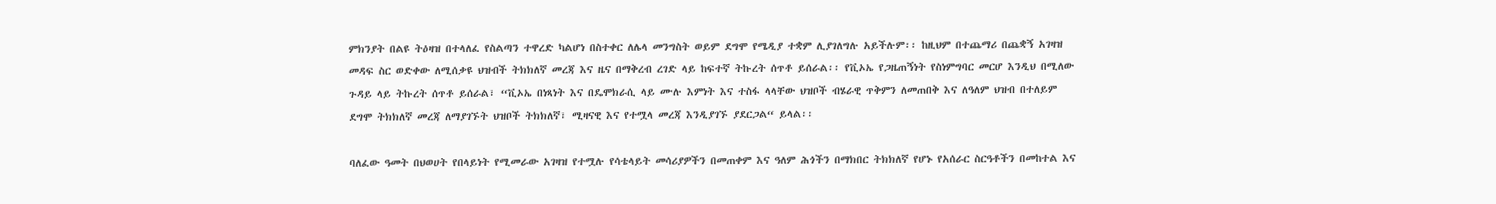ምክንያት በልዩ ትዕዛዝ በተላለፈ የስልጣን ተዋረድ ካልሆነ በስተቀር ለሌላ መንግስት ወይም ደግሞ የሜዲያ ተቋም ሊያገለግሉ አይችሉም፡፡ ከዚህም በተጨማሪ በጨቋኝ አገዛዝ መዳፍ ስር ወድቀው ለሚሰቃዩ ህዝብች ትክክለኛ መረጃ እና ዜና በማቅረብ ረገድ ላይ ከፍተኛ ትኩረት ሰጥቶ ይሰራል፡፡ የቪኦኤ የጋዜጠኝነት የስነምግባር መርሆ እንዲህ በሚለው ጉዳይ ላይ ትኩረት ሰጥቶ ይሰራል፣ “ቪኦኤ በነጻነት እና በዴሞክራሲ ላይ ሙሉ እምነት እና ተስፋ ላላቸው ህዝቦች ብሄራዊ ጥቅምን ለመጠበቅ እና ለዓለም ህዝብ በተለይም ደግሞ ትክክለኛ መረጃ ለማያገኙት ህዝቦች ትክክለኛ፣ ሚዛናዊ እና የተሟላ መረጃ እንዲያገኙ ያደርጋል“ ይላል፡፡

ባለፈው ዓመት በህወሀት የበላይነት የሚመራው አገዛዝ የተሟሉ የሳቴላይት መሳሪያዎችን በመጠቀም እና ዓለም ሕጎችን በማክበር ትክክለኛ የሆኑ የአሰራር ስርዓቶችን በመከተል እና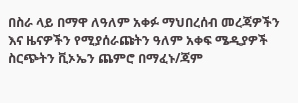በስራ ላይ በማዋ ለዓለም አቀፉ ማህበረሰብ መረጃዎችን እና ዜናዎችን የሚያሰራጩትን ዓለም አቀፍ ሜዲያዎች ስርጭትን ቪኦኤን ጨምሮ በማፈኑ/ጃም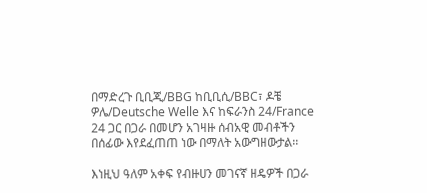በማድረጉ ቢቢጂ/BBG ከቢቢሲ/BBC፣ ዶቼ ዎሌ/Deutsche Welle እና ከፍራንስ 24/France 24 ጋር በጋራ በመሆን አገዛዙ ሰብአዊ መብቶችን በሰፊው እየደፈጠጠ ነው በማለት አውግዘውታል፡፡

እነዚህ ዓለም አቀፍ የብዙሀን መገናኛ ዘዴዎች በጋራ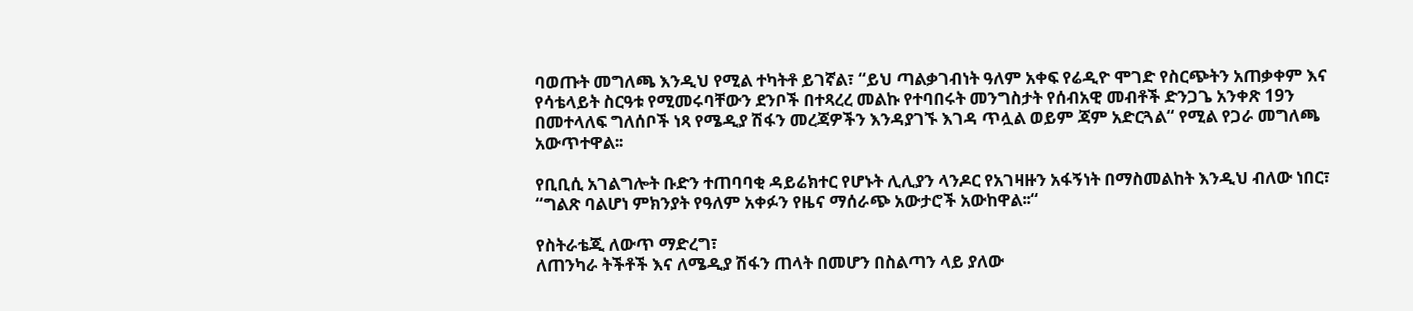ባወጡት መግለጫ እንዲህ የሚል ተካትቶ ይገኛል፣ “ይህ ጣልቃገብነት ዓለም አቀፍ የሬዲዮ ሞገድ የስርጭትን አጠቃቀም እና የሳቴላይት ስርዓቱ የሚመሩባቸውን ደንቦች በተጻረረ መልኩ የተባበሩት መንግስታት የሰብአዊ መብቶች ድንጋጌ አንቀጽ 19ን በመተላለፍ ግለሰቦች ነጻ የሜዲያ ሽፋን መረጃዎችን እንዳያገኙ እገዳ ጥሏል ወይም ጃም አድርጓል“ የሚል የጋራ መግለጫ አውጥተዋል፡፡

የቢቢሲ አገልግሎት ቡድን ተጠባባቂ ዳይሬክተር የሆኑት ሊሊያን ላንዶር የአገዛዙን አፋኝነት በማስመልከት እንዲህ ብለው ነበር፣ “ግልጽ ባልሆነ ምክንያት የዓለም አቀፉን የዜና ማሰራጭ አውታሮች አውከዋል፡፡“

የስትራቴጂ ለውጥ ማድረግ፣
ለጠንካራ ትችቶች እና ለሜዲያ ሽፋን ጠላት በመሆን በስልጣን ላይ ያለው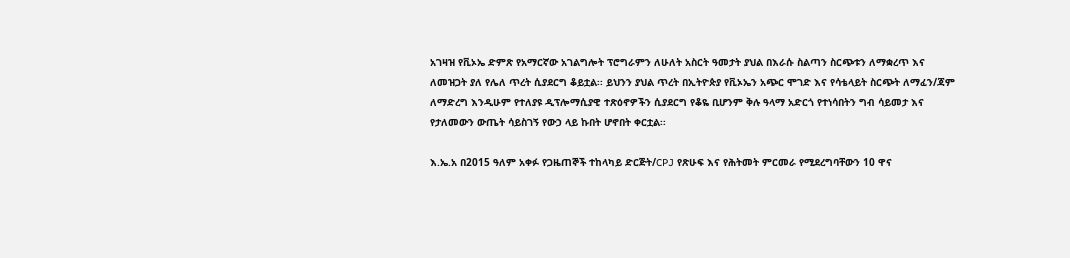አገዛዝ የቪኦኤ ድምጽ የአማርኛው አገልግሎት ፕሮግራምን ለሁለት አስርት ዓመታት ያህል በእራሱ ስልጣን ስርጭቱን ለማቋረጥ እና ለመዝጋት ያለ የሌለ ጥረት ሲያደርግ ቆይቷል፡፡ ይህንን ያህል ጥረት በኢትዮጵያ የቪኦኤን አጭር ሞገድ እና የሳቴላይት ስርጭት ለማፈን/ጃም ለማድረግ እንዲሁም የተለያዩ ዲፕሎማሲያዊ ተጽዕኖዎችን ሲያደርግ የቆዬ ቢሆንም ቅሉ ዓላማ አድርጎ የተነሳበትን ግብ ሳይመታ እና የታለመውን ውጤት ሳይስገኝ የውኃ ላይ ኩበት ሆኖበት ቀርቷል፡፡

እ.ኤ.አ በ2015 ዓለም አቀፉ የጋዜጠኞች ተከላካይ ድርጅት/CPJ የጽሁፍ እና የሕትመት ምርመራ የሚደረግባቸውን 10 ዋና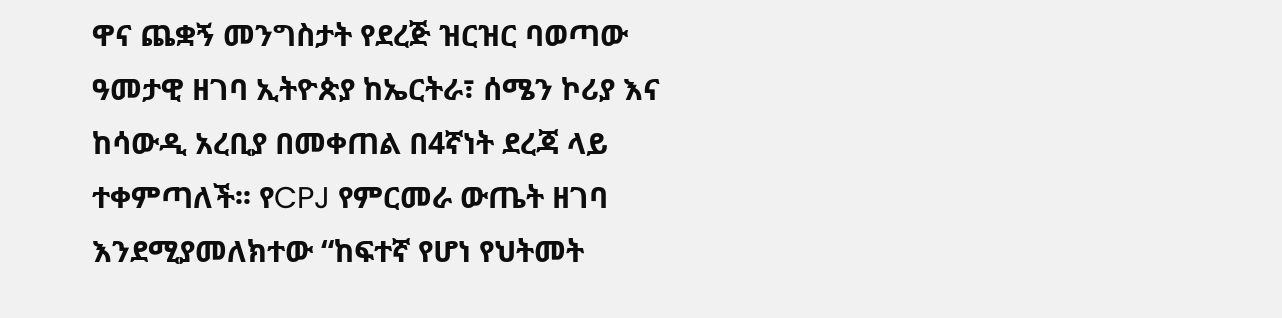ዋና ጨቋኝ መንግስታት የደረጅ ዝርዝር ባወጣው ዓመታዊ ዘገባ ኢትዮጵያ ከኤርትራ፣ ሰሜን ኮሪያ እና ከሳውዲ አረቢያ በመቀጠል በ4ኛነት ደረጃ ላይ ተቀምጣለች፡፡ የCPJ የምርመራ ውጤት ዘገባ እንደሚያመለክተው “ከፍተኛ የሆነ የህትመት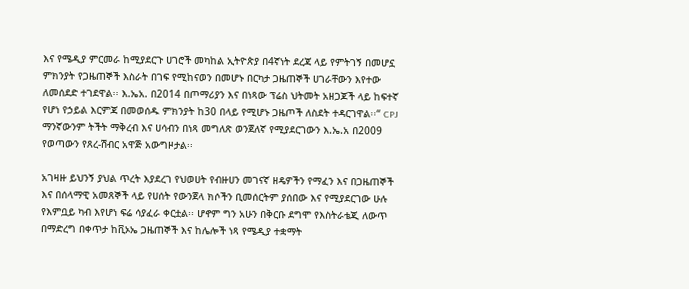እና የሜዲያ ምርመራ ከሚያደርጉ ሀገሮች መካከል ኢትዮጵያ በ4ኛነት ደረጃ ላይ የምትገኝ በመሆኗ ምክንያት የጋዜጠኞች እስራት በገፍ የሚከናወን በመሆኑ በርካታ ጋዜጠኞች ሀገራቸውን እየተው ለመሰደድ ተገደዋል፡፡ እ.ኤአ. በ2014 በጦማሪያን እና በነጻው ፕሬስ ህትመት አዘጋጆች ላይ ከፍተኛ የሆነ የኃይል እርምጃ በመወሰዱ ምክንያት ከ30 በላይ የሚሆኑ ጋዜጦች ለስደት ተዳርገዋል፡፡“ CPJ ማንኛውንም ትችት ማቅረብ እና ሀሳብን በነጻ መግለጽ ወንጀለኛ የሚያደርገውን እ.ኤ.አ በ2009 የወጣውን የጸረ-ሽብር አዋጅ አውግዞታል፡፡

አገዛዙ ይህንኝ ያህል ጥረት እያደረገ የህወሀት የብዙሀን መገናኛ ዘዴዎችን የማፈን እና በጋዜጠኞች እና በሰላማዊ አመጸኞች ላይ የሀሰት የውንጀላ ክሶችን ቢመሰርትም ያሰበው እና የሚያደርገው ሁሉ የእምቧይ ካብ እየሆነ ፍሬ ሳያፈራ ቀርቷል፡፡ ሆኖም ግን አሁን በቅርቡ ደግሞ የእስትራቴጂ ለውጥ በማድረግ በቀጥታ ከቪኦኤ ጋዜጠኞች እና ከሌሎች ነጻ የሜዲያ ተቋማት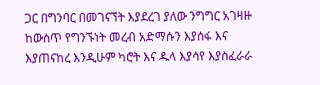ጋር በግንባር በመገናኘት እያደረገ ያለው ንግግር አገዛዙ ከውስጥ የግንኙነት መረብ አድማሱን እያሰፋ እና እያጠናከረ እንዲሁም ካሮት እና ዱላ እያሳየ እያስፈራራ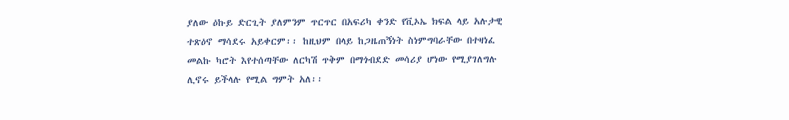ያለው ዕኩይ ድርጊት ያለምንም ጥርጥር በአፍሪካ ቀንድ የቪኦኤ ክፍል ላይ አሉታዊ ተጽዕኖ ማሳደሩ አይቀርም፡፡ ከዚህም በላይ ከጋዜጠኝነት ስነምግባራቸው በተዛነፈ መልኩ ካሮት እየተሰጣቸው ለርካሽ ጥቅም በማጎብደድ መሳሪያ ሆነው የሚያገለግሉ ሊኖሩ ይችላሉ የሚል ግምት አለ፡፡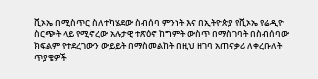ቪኦኤ በሚስጥር ስለተካሄደው ስብሰባ ምንነት እና በኢትዮጵያ የቪኦኤ የሬዲዮ ስርጭት ላይ የሚኖረው አሉታዊ ተጽዕኖ ከግምት ውስጥ በማስገባት በስብሰባው ክፍልም የተደረገውን ውይይት በማስመልከት በዚህ ዘገባ አጠናቃሪ ለቀረቡለት ጥያቄዎች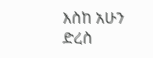እስከ አሁን ድረስ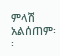ምላሽ አልሰጠም፡፡